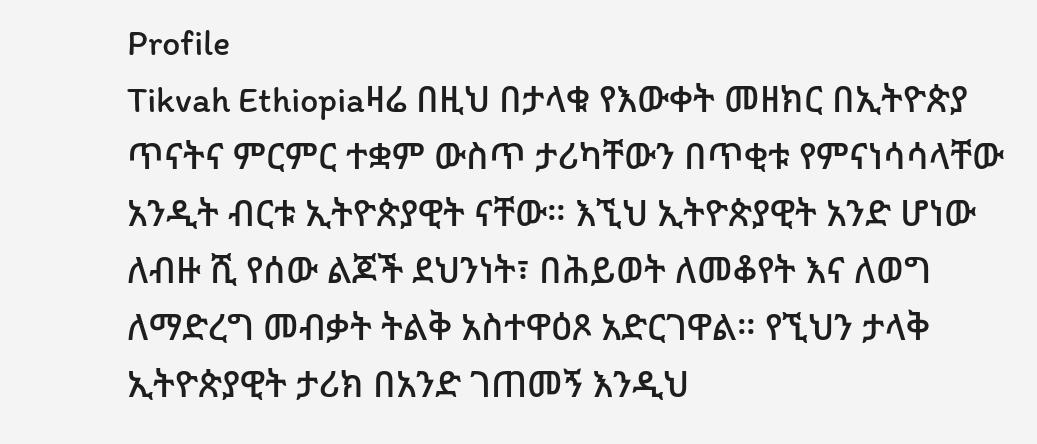Profile
Tikvah Ethiopiaዛሬ በዚህ በታላቁ የእውቀት መዘክር በኢትዮጵያ ጥናትና ምርምር ተቋም ውስጥ ታሪካቸውን በጥቂቱ የምናነሳሳላቸው አንዲት ብርቱ ኢትዮጵያዊት ናቸው። እኚህ ኢትዮጵያዊት አንድ ሆነው ለብዙ ሺ የሰው ልጆች ደህንነት፣ በሕይወት ለመቆየት እና ለወግ ለማድረግ መብቃት ትልቅ አስተዋዕጾ አድርገዋል። የኚህን ታላቅ ኢትዮጵያዊት ታሪክ በአንድ ገጠመኝ እንዲህ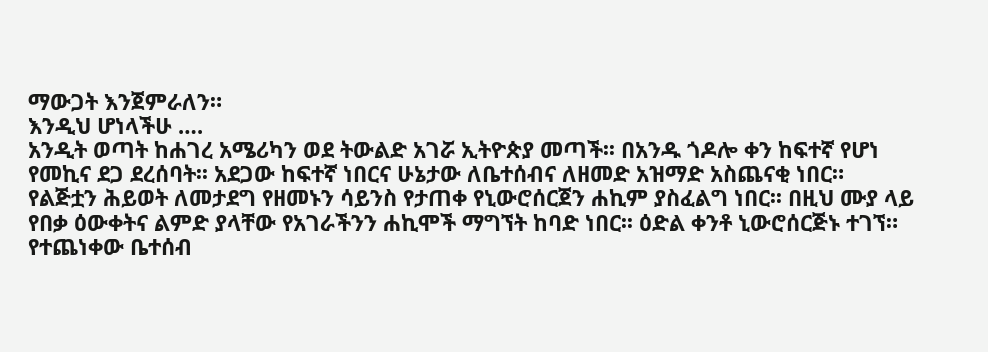ማውጋት እንጀምራለን።
እንዲህ ሆነላችሁ ….
አንዲት ወጣት ከሐገረ አሜሪካን ወደ ትውልድ አገሯ ኢትዮጵያ መጣች፡፡ በአንዱ ጎዶሎ ቀን ከፍተኛ የሆነ የመኪና ደጋ ደረሰባት፡፡ አደጋው ከፍተኛ ነበርና ሁኔታው ለቤተሰብና ለዘመድ አዝማድ አስጨናቂ ነበር። የልጅቷን ሕይወት ለመታደግ የዘመኑን ሳይንስ የታጠቀ የኒውሮሰርጀን ሐኪም ያስፈልግ ነበር፡፡ በዚህ ሙያ ላይ የበቃ ዕውቀትና ልምድ ያላቸው የአገራችንን ሐኪሞች ማግኘት ከባድ ነበር፡፡ ዕድል ቀንቶ ኒውሮሰርጅኑ ተገኘ። የተጨነቀው ቤተሰብ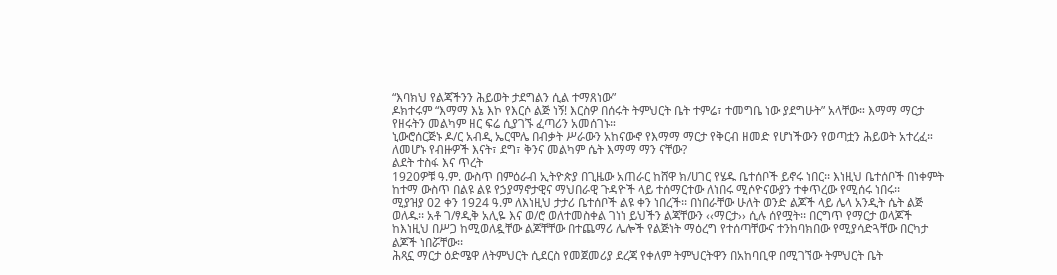“እባክህ የልጃችንን ሕይወት ታደግልን ሲል ተማጸነው”
ዶክተሩም “እማማ እኔ እኮ የእርሶ ልጅ ነኝ! እርስዎ በሰሩት ትምህርት ቤት ተምሬ፣ ተመግቤ ነው ያደግሁት” አላቸው። እማማ ማርታ የዘሩትን መልካም ዘር ፍሬ ሲያገኙ ፈጣሪን አመሰገኑ።
ኒውሮሰርጅኑ ዶ/ር አብዲ ኤርሞሌ በብቃት ሥራውን አከናውኖ የእማማ ማርታ የቅርብ ዘመድ የሆነችውን የወጣቷን ሕይወት አተረፈ። ለመሆኑ የብዙዎች እናት፣ ደግ፣ ቅንና መልካም ሴት እማማ ማን ናቸው?
ልደት ተስፋ እና ጥረት
1920ዎቹ ዓ.ም. ውስጥ በምዕራብ ኢትዮጵያ በጊዜው አጠራር ከሸዋ ክ/ሀገር የሄዱ ቤተሰቦች ይኖሩ ነበር፡፡ እነዚህ ቤተሰቦች በነቀምት ከተማ ውስጥ በልዩ ልዩ የኃያማኖታዊና ማህበራዊ ጉዳዮች ላይ ተሰማርተው ለነበሩ ሚሶዮናውያን ተቀጥረው የሚሰሩ ነበሩ፡፡
ሚያዝያ 02 ቀን 1924 ዓ.ም ለእነዚህ ታታሪ ቤተሰቦች ልዩ ቀን ነበረች፡፡ በነበራቸው ሁለት ወንድ ልጆች ላይ ሌላ አንዲት ሴት ልጅ ወለዱ፡፡ አቶ ገ/ፃዲቅ አሊዬ እና ወ/ሮ ወለተመስቀል ገነነ ይህችን ልጃቸውን ‹‹ማርታ›› ሲሉ ሰየሟት፡፡ በርግጥ የማርታ ወላጆች ከእነዚህ በሥጋ ከሚወለዷቸው ልጆቸቸው በተጨማሪ ሌሎች የልጅነት ማዕረግ የተሰጣቸውና ተንከባክበው የሚያሳድጓቸው በርካታ ልጆች ነበሯቸው፡፡
ሕጻኗ ማርታ ዕድሜዋ ለትምህርት ሲደርስ የመጀመሪያ ደረጃ የቀለም ትምህርትዋን በአከባቢዋ በሚገኘው ትምህርት ቤት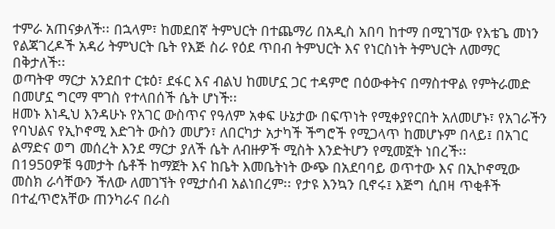ተምራ አጠናቃለች፡፡ በኋላም፣ ከመደበኛ ትምህርት በተጨማሪ በአዲስ አበባ ከተማ በሚገኘው የእቴጌ መነን የልጃገረዶች አዳሪ ትምህርት ቤት የእጅ ስራ የዕደ ጥበብ ትምህርት እና የነርስነት ትምህርት ለመማር በቅታለች፡፡
ወጣትዋ ማርታ አንደበተ ርቱዕ፣ ደፋር እና ብልህ ከመሆኗ ጋር ተዳምሮ በዕውቀትና በማስተዋል የምትራመድ በመሆኗ ግርማ ሞገስ የተላበሰች ሴት ሆነች፡፡
ዘመኑ እነዲህ እንዳሁኑ የአገር ውስጥና የዓለም አቀፍ ሁኔታው በፍጥነት የሚቀያየርበት አለመሆኑ፣ የአገራችን የባህልና የኢኮኖሚ እድገት ውስን መሆን፣ ለበርካታ አታካች ችግሮች የሚጋላጥ ከመሆኑም በላይ፤ በአገር ልማድና ወግ መሰረት እንደ ማርታ ያለች ሴት ለብዙዎች ሚስት እንድትሆን የሚመኟት ነበረች፡፡
በ1950ዎቹ ዓመታት ሴቶች ከማጀት እና ከቤት እመቤትነት ውጭ በአደባባይ ወጥተው እና በኢኮኖሚው መስክ ራሳቸውን ችለው ለመገኘት የሚታሰብ አልነበረም፡፡ የታዩ እንኳን ቢኖሩ፤ እጅግ ሲበዛ ጥቂቶች በተፈጥሮአቸው ጠንካራና በራስ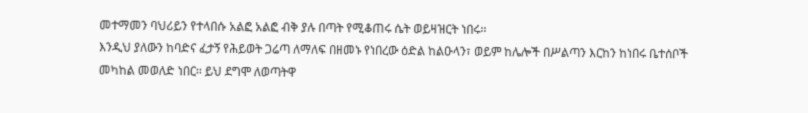መተማመን ባህሪይን የተላበሱ አልፎ አልፎ ብቅ ያሉ በጣት የሚቆጠሩ ሴት ወይዛዝርት ነበሩ፡፡
እንዲህ ያለውን ከባድና ፈታኝ የሕይወት ጋሬጣ ለማለፍ በዘመኑ የነበረው ዕድል ከልዑላን፣ ወይም ከሌሎች በሥልጣን እርከን ከነበሩ ቤተሰቦች መካከል መወለድ ነበር፡፡ ይህ ደግሞ ለወጣትዋ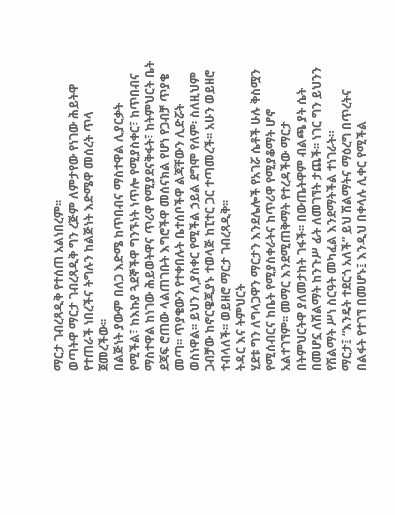ማርታ ገብረጻዲቅ የተሰጠ አልነበረም፡፡
ወጣትዋ ማርታ ገብረጻዲቅ ግን ረጅም ለምታየው የነገው ሕይትዋ የተጠራች ነበረችና ትግሉን ከልጅነት እድሜዋ መሰረት ጥላ ጀመረችው፡፡
በልጅነት ያውም በለጋ እድሜ ከጥበብና ማስተዋል ሊያርቃት የሚችል፣ ከእኩያ ጓደኞችዋ ግንኙነት ነጥሎ የሚያስቀር፣ ከጥበብና ማስተዋል ከነገው ሕይወትዋና ጥሪዋ የሚያደናቅፋት፣ ከትምህርት ቤት ደጃፍ ሮጠው ላልጠገቡት እግሮችዋ መሰናክል የሆነ የጋብቻ ጥያቄ መጣ፡፡ ጥያቄውን የተቀበሉት ቤተሰቦችዋ ልጃቸውን ሊድሯት ወስነዋል፡፡ ይህን ለ,ያስቀር የሚችል ኃይል ደግሞ የለም፡ ስለዚህም ጋብቻው ከኖርዌጂያኑ ተወላጅ ከፒተር ጋር ተጣመረች፡፡ አሁን ወይዘሮ ተብላለች፡፡ ወይዘሮ ማርታ ገብረጻዲቅ፡፡
ትዳር እና ትምህርት
ሂደቱ ግን ለግላጋዋን ማርታን እንደሌሎች የአገሯ ሴቶች ሁሉ ቅስሟን የሚሰብርና ከቤት የሚያስቀራትና ከጥሪዋ የሚያቆማት ሆኖ አልተገኘም፡፡ መማር እንደሚጠቅማት የተረዳችው ማርታ በትምህርትዋ ያለመታከት ገፋች፡፡ በውጤትዋም ብልጫ ያት ሴት በመሆኗ ለሽልማት ከንጉሥ ፊት ለመገኘት ታጨች፡፡ ነገር ግን ይህንን የሽልማት ሥነ ስርዓት መካፈል እንደማትችል ተነገራት።
ማርታ፤ “እንዴት ተደርጎ አለች” ይህ ሽልማትና ማዕረግ በጥረትና በልፋት የተገኘ በመሆኑ፤ እንዲህ በቀላሉ ሊቀር የሚችል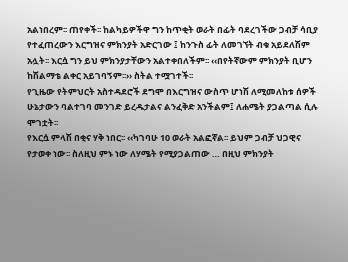አልነበረም፡፡ ጠየቀች፡፡ ከልካይዎችዋ ግን ከጥቂት ወራት በፊት ባደረገችው ጋብቻ ሳቢያ የተፈጠረውን እርግዝና ምክንያት አድርገው ፤ ከንጉስ ፊት ለመገኘት ብቁ አይደለሽም አሏት፡፡ እርሷ ግን ይህ ምክንያታቸውን አልተቀበለችም፡፡ ‹‹በየትኛውም ምክንያት ቢሆን ከሽልማቴ ልቀር አይገባኝም፡፡›› ስትል ተሟገተች፡፡
የጊዜው የትምህርት አስተዳደሮች ደግሞ በእርግዝና ውስጥ ሆነሽ ለሚመለከቱ ሰዎች ሁኔታውን ባልተገባ መንገድ ይረዱታልና ልንፈቅድ አንችልም፤ ለሐሜት ያጋልጣል ሲሉ ሞገቷት፡፡
የእርሷ ምላሽ በቂና ሃቅ ነበር፡፡ ‹‹ካገባሁ 10 ወራት አልፎኛል፡፡ ይህም ጋብቻ ህጋዊና የታወቀ ነው፡፡ ስለዚህ ምኑ ነው ለሃሜት የሚያጋልጠው … በዚህ ምክንያት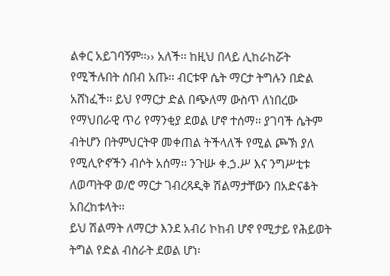ልቀር አይገባኝም፡፡›› አለች፡፡ ከዚህ በላይ ሊከራከሯት የሚችሉበት ሰበብ አጡ፡፡ ብርቱዋ ሴት ማርታ ትግሉን በድል አሸነፈች፡፡ ይህ የማርታ ድል በጭለማ ውስጥ ለነበረው የማህበራዊ ጥሪ የማንቂያ ደወል ሆኖ ተሰማ፡፡ ያገባች ሴትም ብትሆን በትምህርትዋ መቀጠል ትችላለች የሚል ጮኽ ያለ የሚሊዮኖችን ብሶት አሰማ፡፡ ንጉሡ ቀ.ኃ.ሥ እና ንግሥቲቱ ለወጣትዋ ወ/ሮ ማርታ ገብረጻዲቅ ሽልማታቸውን በአድናቆት አበረከቱላት፡፡
ይህ ሽልማት ለማርታ እንደ አብሪ ኮከብ ሆኖ የሚታይ የሕይወት ትግል የድል ብስራት ደወል ሆነ፡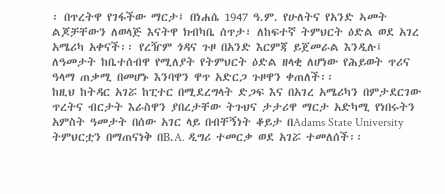፡ በጥረትዋ የገፋችው ማርታ፤ በነሐሴ 1947 ዓ.ም. የሁለትና የአንድ ኣመት ልጆቻቸውን ለወላጅ እናትዋ ክብካቤ ሰጥታ፣ ለከፍተኛ ትምህርት ዕድል ወደ አገረ አሜሪካ አቀናች፡፡ የረዥም ጎዳና ጉዞ በአንድ እርምጃ ይጀመራል እንዲሉ፤ ለዓመታት ከቤተሰብዋ የሚለያት የትምህርት ዕድል ዘላቂ ለሆነው የሕይወት ጥሪና ዓላማ ጠቃሚ በመሆኑ እንባዋን ዋጥ አድርጋ ጉዞዋን ቀጠለች፡፡
ከዚህ ከትዳር አገሯ ከፒተር በሚደረግላት ድጋፍ እና በአገረ አሜሪካን በምታደርገው ጥረትና ብርታት እራስዋን ያበረታቸው ትጉህና ታታሪዋ ማርታ አድካሚ የነበሩትን አምስት ዓመታት በሰው አገር ላይ በብቸኝነት ቆይታ በAdams State University ትምህርቷን በማጠናነቅ በB.A. ዲግሪ ተመርቃ ወደ አገሯ ተመለሰች፡፡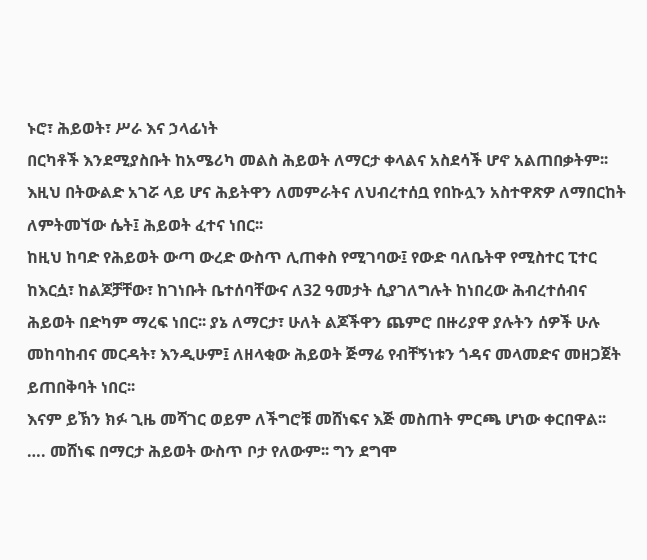ኑሮ፣ ሕይወት፣ ሥራ እና ኃላፊነት
በርካቶች እንደሚያስቡት ከአሜሪካ መልስ ሕይወት ለማርታ ቀላልና አስደሳች ሆኖ አልጠበቃትም፡፡ እዚህ በትውልድ አገሯ ላይ ሆና ሕይትዋን ለመምራትና ለህብረተሰቧ የበኩሏን አስተዋጽዎ ለማበርከት ለምትመኘው ሴት፤ ሕይወት ፈተና ነበር፡፡
ከዚህ ከባድ የሕይወት ውጣ ውረድ ውስጥ ሊጠቀስ የሚገባው፤ የውድ ባለቤትዋ የሚስተር ፒተር ከእርሷ፣ ከልጆቻቸው፣ ከገነቡት ቤተሰባቸውና ለ32 ዓመታት ሲያገለግሉት ከነበረው ሕብረተሰብና ሕይወት በድካም ማረፍ ነበር፡፡ ያኔ ለማርታ፣ ሁለት ልጆችዋን ጨምሮ በዙሪያዋ ያሉትን ሰዎች ሁሉ መከባከብና መርዳት፣ እንዲሁም፤ ለዘላቂው ሕይወት ጅማሬ የብቸኝነቱን ጎዳና መላመድና መዘጋጀት ይጠበቅባት ነበር፡፡
እናም ይኽን ክፉ ጊዜ መሻገር ወይም ለችግሮቹ መሸነፍና እጅ መስጠት ምርጫ ሆነው ቀርበዋል፡፡ …. መሸነፍ በማርታ ሕይወት ውስጥ ቦታ የለውም፡፡ ግን ደግሞ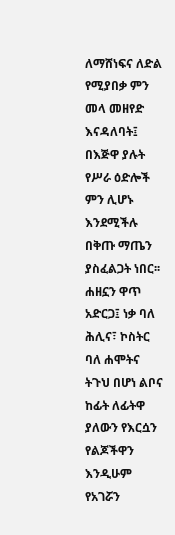ለማሸነፍና ለድል የሚያበቃ ምን መላ መዘየድ እናዳለባት፤ በእጅዋ ያሉት የሥራ ዕድሎች ምን ሊሆኑ እንደሚችሉ በቅጡ ማጤን ያስፈልጋት ነበር፡፡
ሐዘኗን ዋጥ አድርጋ፤ ነቃ ባለ ሕሊና፣ ኮስትር ባለ ሐሞትና ትጉህ በሆነ ልቦና ከፊት ለፊትዋ ያለውን የእርሷን የልጆችዋን እንዲሁም የአገሯን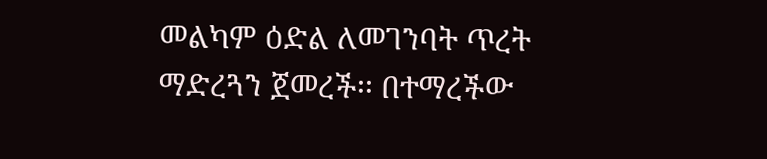መልካም ዕድል ለመገንባት ጥረት ማድረጓን ጀመረች፡፡ በተማረችው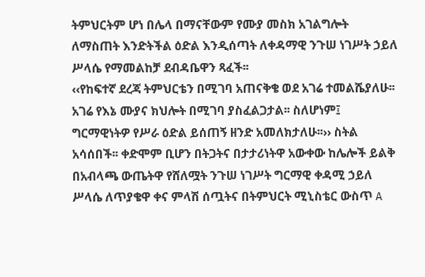ትምህርትም ሆነ በሌላ በማናቸውም የሙያ መስክ አገልግሎት ለማስጠት እንድትችል ዕድል እንዲሰጣት ለቀዳማዊ ንጉሠ ነገሥት ኃይለ ሥላሴ የማመልከቻ ደብዳቤዋን ጻፈች፡፡
‹‹የከፍተኛ ደረጃ ትምህርቴን በሚገባ አጠናቅቄ ወደ አገሬ ተመልሼያለሁ፡፡ አገሬ የእኔ ሙያና ክህሎት በሚገባ ያስፈልጋታል፡፡ ስለሆነም፤ ግርማዊነትዎ የሥራ ዕድል ይሰጠኝ ዘንድ አመለክታለሁ፡፡›› ስትል አሳሰበች፡፡ ቀድሞም ቢሆን በትጋትና በታታሪነትዋ አውቀው ከሌሎች ይልቅ በአብላጫ ውጤትዋ የሸለሟት ንጉሠ ነገሥት ግርማዊ ቀዳሚ ኃይለ ሥላሴ ለጥያቄዋ ቀና ምላሽ ሰጧትና በትምህርት ሚኒስቴር ውስጥ A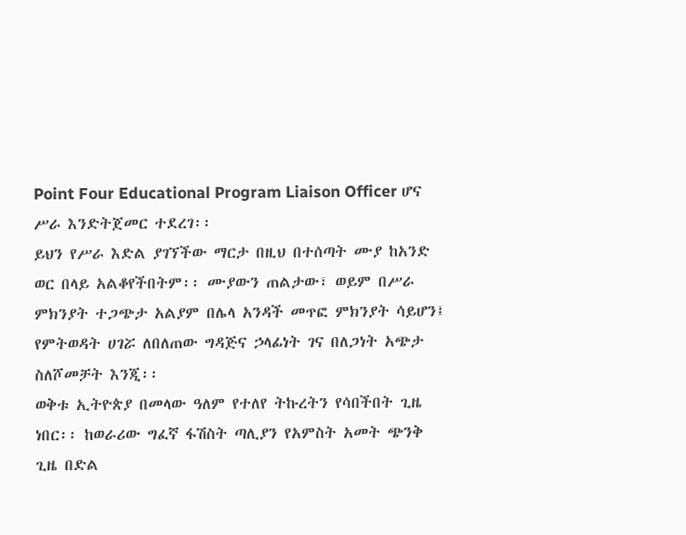Point Four Educational Program Liaison Officer ሆና ሥራ እንድትጀመር ተደረገ፡፡
ይህን የሥራ እድል ያገኘችው ማርታ በዚህ በተሰጣት ሙያ ከአንድ ወር በላይ አልቆየችበትም፡፡ ሙያውን ጠልታው፣ ወይም በሥራ ምክንያት ተጋጭታ አልያም በሌላ አንዳች መጥፎ ምክንያት ሳይሆን፤ የምትወዳት ሀገሯ ለበለጠው ግዳጅና ኃላፊነት ገና በለጋነት አጭታ ስለሾመቻት እንጂ፡፡
ወቅቱ ኢትዮጵያ በመላው ዓለም የተለየ ትኩረትን የሳበችበት ጊዜ ነበር፡፡ ከወራሪው ግፈኛ ፋሽስት ጣሊያን የአምስት አመት ጭንቅ ጊዜ በድል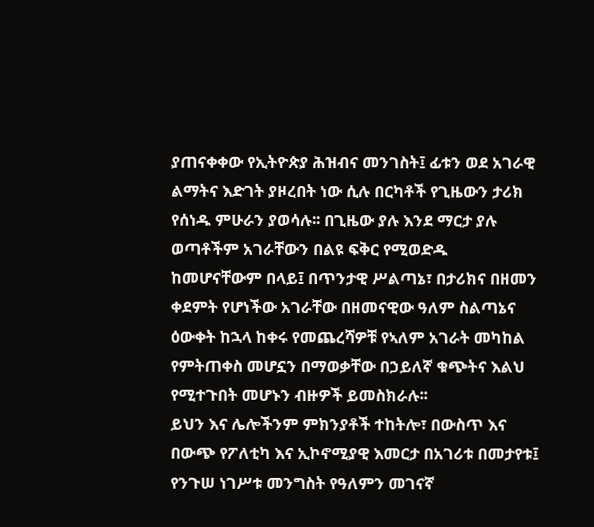ያጠናቀቀው የኢትዮጵያ ሕዝብና መንገስት፤ ፊቱን ወደ አገራዊ ልማትና እድገት ያዞረበት ነው ሲሉ በርካቶች የጊዜውን ታሪክ የሰነዱ ምሁራን ያወሳሉ፡፡ በጊዜው ያሉ እንደ ማርታ ያሉ ወጣቶችም አገራቸውን በልዩ ፍቅር የሚወድዱ ከመሆናቸውም በላይ፤ በጥንታዊ ሥልጣኔ፣ በታሪክና በዘመን ቀደምት የሆነችው አገራቸው በዘመናዊው ዓለም ስልጣኔና ዕውቀት ከኋላ ከቀሩ የመጨረሻዎቹ የኣለም አገራት መካከል የምትጠቀስ መሆኗን በማወቃቸው በኃይለኛ ቁጭትና እልህ የሚተጉበት መሆኑን ብዙዎች ይመስክራሉ፡፡
ይህን እና ሌሎችንም ምክንያቶች ተከትሎ፣ በውስጥ እና በውጭ የፖለቲካ እና ኢኮኖሚያዊ እመርታ በአገሪቱ በመታየቱ፤ የንጉሠ ነገሥቱ መንግስት የዓለምን መገናኛ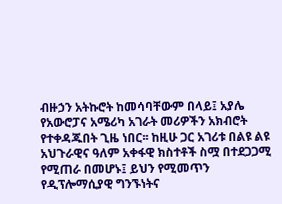ብዙኃን አትኩሮት ከመሳባቸውም በላይ፤ አያሌ የአውሮፓና አሜሪካ አገራት መሪዎችን አክብሮት የተቀዳጁበት ጊዜ ነበር፡፡ ከዚሁ ጋር አገሪቱ በልዩ ልዩ አህጉራዊና ዓለም አቀፋዊ ክስተቶች ስሟ በተደጋጋሚ የሚጠራ በመሆኑ፤ ይህን የሚመጥን የዲፕሎማሲያዊ ግንኙነትና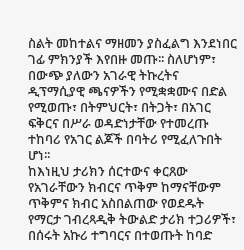ስልት መከተልና ማዘመን ያስፈልግ እንደነበር ገፊ ምክንያች እየበዙ መጡ፡፡ ስለሆነም፣ በውጭ ያለውን አገራዊ ትኩረትና ዲፕማሲያዊ ጫናዎችን የሚቋቋሙና በድል የሚወጡ፣ በትምህርት፣ በትጋት፣ በአገር ፍቅርና በሥራ ወዳድነታቸው የተመረጡ ተከባሪ የአገር ልጆች በባትሪ የሚፈለጉበት ሆነ፡፡
ከእነዚህ ታሪክን ሰርተውና ቀርጸው የአገራቸውን ክብርና ጥቅም ከማናቸውም ጥቅምና ክብር አስበልጠው የወደዱት የማርታ ገብረጻዲቅ ትውልድ ታሪክ ተጋሪዎች፣ በሰሩት አኩሪ ተግባርና በተወጡት ከባድ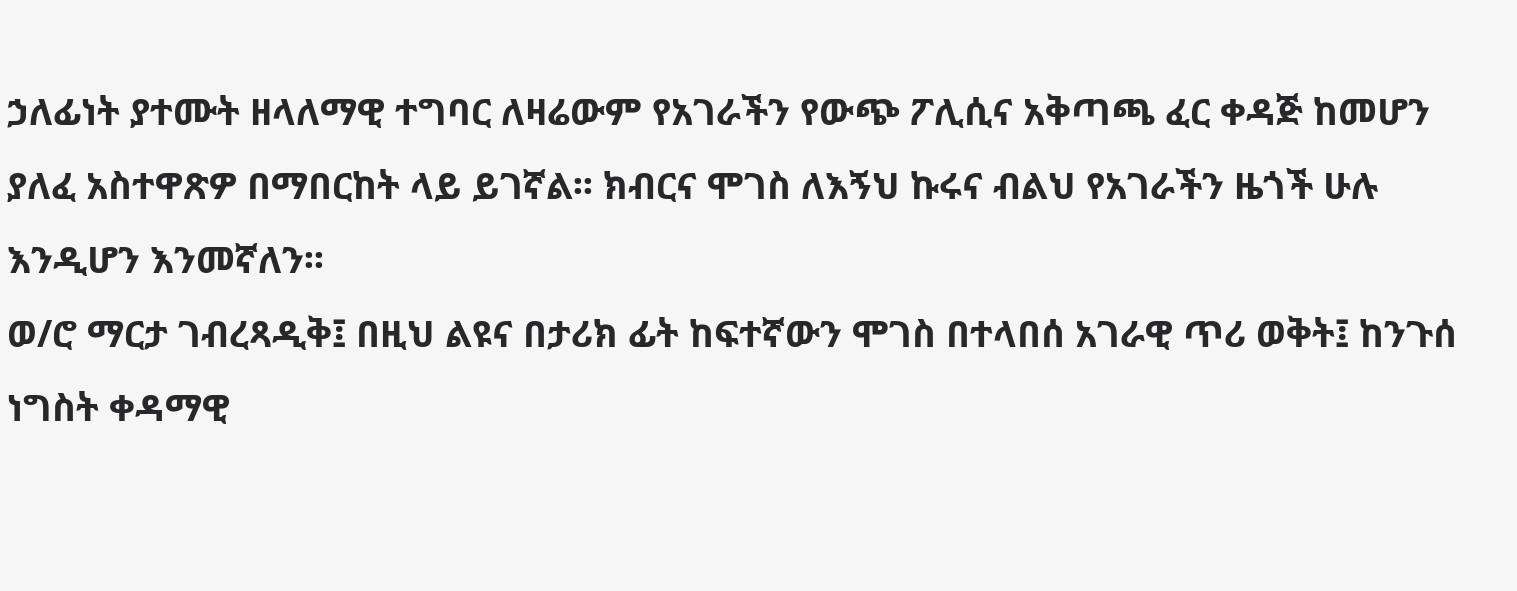ኃለፊነት ያተሙት ዘላለማዊ ተግባር ለዛሬውም የአገራችን የውጭ ፖሊሲና አቅጣጫ ፈር ቀዳጅ ከመሆን ያለፈ አስተዋጽዎ በማበርከት ላይ ይገኛል፡፡ ክብርና ሞገስ ለእኝህ ኩሩና ብልህ የአገራችን ዜጎች ሁሉ እንዲሆን እንመኛለን፡፡
ወ/ሮ ማርታ ገብረጻዲቅ፤ በዚህ ልዩና በታሪክ ፊት ከፍተኛውን ሞገስ በተላበሰ አገራዊ ጥሪ ወቅት፤ ከንጉሰ ነግስት ቀዳማዊ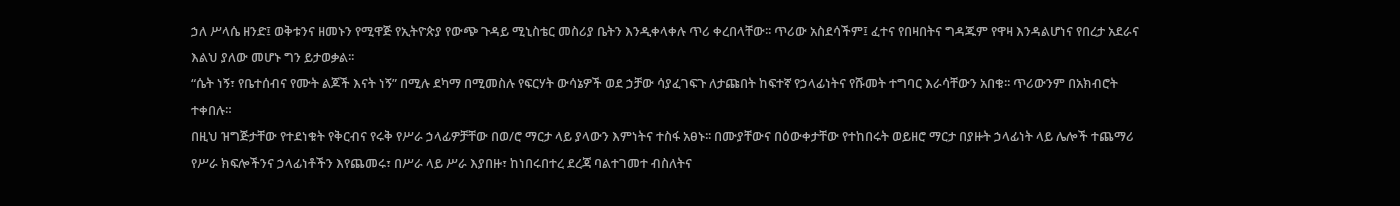ኃለ ሥላሴ ዘንድ፤ ወቅቱንና ዘመኑን የሚዋጅ የኢትዮጵያ የውጭ ጉዳይ ሚኒስቴር መስሪያ ቤትን እንዲቀላቀሉ ጥሪ ቀረበላቸው፡፡ ጥሪው አስደሳችም፤ ፈተና የበዛበትና ግዳጁም የዋዛ እንዳልሆነና የበረታ አደራና እልህ ያለው መሆኑ ግን ይታወቃል፡፡
“ሴት ነኝ፣ የቤተሰብና የሙት ልጆች እናት ነኝ” በሚሉ ደካማ በሚመስሉ የፍርሃት ውሳኔዎች ወደ ኃቻው ሳያፈገፍጉ ለታጩበት ከፍተኛ የኃላፊነትና የሹመት ተግባር እራሳቸውን አበቁ፡፡ ጥሪውንም በአክብሮት ተቀበሉ።
በዚህ ዝግጅታቸው የተደነቁት የቅርብና የሩቅ የሥራ ኃላፊዎቻቸው በወ/ሮ ማርታ ላይ ያላውን እምነትና ተስፋ አፀኑ፡፡ በሙያቸውና በዕውቀታቸው የተከበሩት ወይዘሮ ማርታ በያዙት ኃላፊነት ላይ ሌሎች ተጨማሪ የሥራ ክፍሎችንና ኃላፊነቶችን እየጨመሩ፣ በሥራ ላይ ሥራ እያበዙ፣ ከነበሩበተረ ደረጃ ባልተገመተ ብስለትና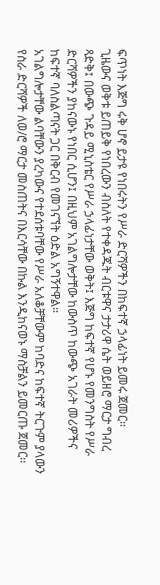ፍጥነት እጅግ ሩቅ ሆኖ ይታዩ የነበሩትን የሥራ ድርሻዎችን በከፍተኛ ኃላፊነት ይመሩ ጀመር፡፡
ጊዜውና ወቅቱ ይጠይቅ የነበረውን ብስለት የተቀዳጁት ብርቱዋና ታታሪዋ ሴት ወይዘሮ ማርታ ግብረ ጻድቅ፤ በውጭ ጉዳይ ሚኒስቴር የሥራ ኃላፊነታቸው ወቅት፤ እጅግ ከፍተኛ የሆኑ የመንግስት የሥራ ድርሻዎችን ያከናውኑ የነበር ሲሆን፤ በዚህም አገልግሎታቸው ከውስጥ ከውጭ አገራት መሪዎችና ከፍተኛ ባለስልጣናት ጋር በቅርብ የመገናኘት ዕድል አግኝተዋል።
አገልግሎታቸው ልባቸውን ያረካውና የተደሰቱባቸው የሥራ አለቆቻቸውም ከባድና ከፍተኛ ትርጉም ያላውን የስራ ድርሻዎች ለወ/ሮ ማርታ መስጠትና በእርሳቸው በኩል እንዲከናወኑ ማስቻልን ይመርጡ ጀመር፡፡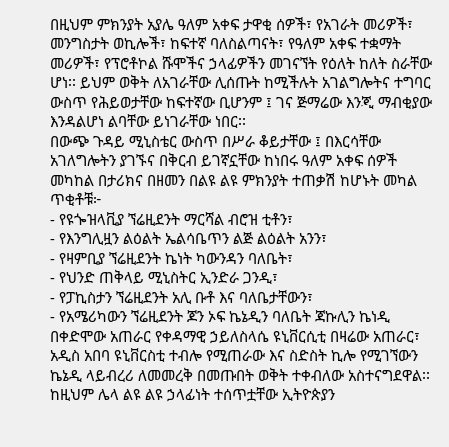በዚህም ምክንያት አያሌ ዓለም አቀፍ ታዋቂ ሰዎች፣ የአገራት መሪዎች፣ መንግስታት ወኪሎች፣ ከፍተኛ ባለስልጣናት፣ የዓለም አቀፍ ተቋማት መሪዎች፣ የፕሮቶኮል ሹሞችና ኃላፊዎችን መገናኘት የዕለት ከለት ስራቸው ሆነ፡፡ ይህም ወቅት ለአገራቸው ሊሰጡት ከሚችሉት አገልግሎትና ተግባር ውስጥ የሕይወታቸው ከፍተኛው ቢሆንም ፤ ገና ጅማሬው እንጂ ማብቂያው እንዳልሆነ ልባቸው ይነገራቸው ነበር፡፡
በውጭ ጉዳይ ሚኒስቴር ውስጥ በሥራ ቆይታቸው ፤ በእርሳቸው አገለግሎትን ያገኙና በቅርብ ይገኛኗቸው ከነበሩ ዓለም አቀፍ ሰዎች መካከል በታሪክና በዘመን በልዩ ልዩ ምክንያት ተጠቃሽ ከሆኑት መካል ጥቂቶቹ፦
- የዩጐዝላቪያ ኘሬዚደንት ማርሻል ብሮዝ ቲቶን፣
- የእንግሊዟን ልዕልት ኤልሳቤጥን ልጅ ልዕልት አንን፣
- የዛምቢያ ኘሬዚደንት ኬነት ካውንዳን ባለቤት፣
- የህንድ ጠቅላይ ሚኒስትር ኢንድራ ጋንዲ፣
- የፓኪስታን ኘሬዚደንት አሊ ቡቶ እና ባለቤታቸውን፣
- የአሜሪካውን ኘሬዚደንት ጆን ኦፍ ኬኔዲን ባለቤት ጃኩሊን ኬነዲ በቀድሞው አጠራር የቀዳማዊ ኃይለስላሴ ዩኒቨርሲቲ በዛሬው አጠራር፣ አዲስ አበባ ዩኒቨርስቲ ተብሎ የሚጠራው እና ስድስት ኪሎ የሚገኘውን ኬኔዲ ላይብረሪ ለመመረቅ በመጡበት ወቅት ተቀብለው አስተናግደዋል፡፡
ከዚህም ሌላ ልዩ ልዩ ኃላፊነት ተሰጥቷቸው ኢትዮጵያን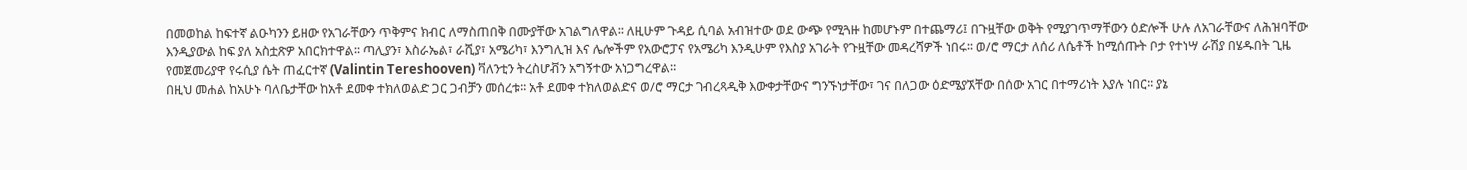በመወከል ከፍተኛ ልዑካንን ይዘው የአገራቸውን ጥቅምና ክብር ለማስጠበቅ በሙያቸው አገልግለዋል፡፡ ለዚሁም ጉዳይ ሲባል አብዝተው ወደ ውጭ የሚጓዙ ከመሆኑም በተጨማሪ፤ በጉዟቸው ወቅት የሚያገጥማቸውን ዕድሎች ሁሉ ለአገራቸውና ለሕዝባቸው እንዲያውል ከፍ ያለ አስቷጽዎ አበርክተዋል፡፡ ጣሊያን፣ እስራኤል፣ ራሺያ፣ አሜሪካ፣ እንግሊዝ እና ሌሎችም የአውሮፓና የአሜሪካ እንዲሁም የእስያ አገራት የጉዟቸው መዳረሻዎች ነበሩ፡፡ ወ/ሮ ማርታ ለሰሪ ለሴቶች ከሚሰጡት ቦታ የተነሣ ራሽያ በሄዱበት ጊዜ የመጀመሪያዋ የሩሲያ ሴት ጠፈርተኛ (Valintin Tereshooven) ቫለንቲን ትረስሆቭን አግኝተው አነጋግረዋል።
በዚህ መሐል ከአሁኑ ባለቤታቸው ከአቶ ደመቀ ተክለወልድ ጋር ጋብቻን መሰረቱ፡፡ አቶ ደመቀ ተክለወልድና ወ/ሮ ማርታ ገብረጻዲቅ እውቀታቸውና ግንኙነታቸው፣ ገና በለጋው ዕድሜያኧቸው በሰው አገር በተማሪነት እያሉ ነበር፡፡ ያኔ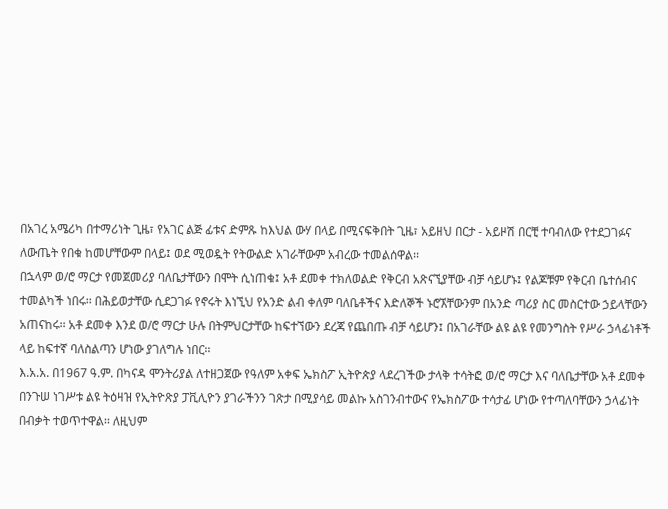በአገረ አሜሪካ በተማሪነት ጊዜ፣ የአገር ልጅ ፊቱና ድምጹ ከእህል ውሃ በላይ በሚናፍቅበት ጊዜ፣ አይዘህ በርታ - አይዞሽ በርቺ ተባብለው የተደጋገፉና ለውጤት የበቁ ከመሆቸውም በላይ፤ ወደ ሚወዷት የትውልድ አገራቸውም አብረው ተመልሰዋል፡፡
በኋላም ወ/ሮ ማርታ የመጀመሪያ ባለቤታቸውን በሞት ሲነጠቁ፤ አቶ ደመቀ ተክለወልድ የቅርብ አጽናኚያቸው ብቻ ሳይሆኑ፤ የልጆቹም የቅርብ ቤተሰብና ተመልካች ነበሩ፡፡ በሕይወታቸው ሲደጋገፉ የኖሩት እነኚህ የአንድ ልብ ቀለም ባለቤቶችና እድለኞች ኑሮኧቸውንም በአንድ ጣሪያ ስር መስርተው ኃይላቸውን አጠናከሩ፡፡ አቶ ደመቀ እንደ ወ/ሮ ማርታ ሁሉ በትምህርታቸው ከፍተኘውን ደረጃ የጨበጡ ብቻ ሳይሆን፤ በአገራቸው ልዩ ልዩ የመንግስት የሥራ ኃላፊነቶች ላይ ከፍተኛ ባለስልጣን ሆነው ያገለግሉ ነበር፡፡
እ.አ.አ. በ1967 ዓ.ም. በካናዳ ሞንትሪያል ለተዘጋጀው የዓለም አቀፍ ኤክስፖ ኢትዮጵያ ላደረገችው ታላቅ ተሳትፎ ወ/ሮ ማርታ እና ባለቤታቸው አቶ ደመቀ በንጉሠ ነገሥቱ ልዩ ትዕዛዝ የኢትዮጽያ ፓቪሊዮን ያገራችንን ገጽታ በሚያሳይ መልኩ አስገንብተውና የኤክስፖው ተሳታፊ ሆነው የተጣለባቸውን ኃላፊነት በብቃት ተወጥተዋል፡፡ ለዚህም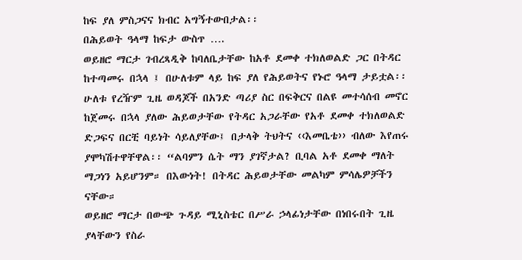ከፍ ያለ ምስጋናና ክብር አግኝተውበታል፡፡
በሕይወት ዓላማ ከፍታ ውስጥ ….
ወይዘሮ ማርታ ገብረጻዲቅ ከባለቤታቸው ከአቶ ደመቀ ተክለወልድ ጋር በትዳር ከተጣመሩ በኋላ ፤ በሁለቱም ላይ ከፍ ያለ የሕይወትና የኑሮ ዓላማ ታይቷል፡፡ ሁለቱ የረዥም ጊዜ ወዳጆች በአንድ ጣሪያ ስር በፍቅርና በልዩ መተሳሰብ መኖር ከጀመሩ በኋላ ያለው ሕይወታቸው የትዳር አጋራቸው የአቶ ደመቀ ተክለወልድ ድጋፍና በርቺ ባይነት ሳይለያቸው፤ በታላቅ ትህትና ‹‹እመቤቴ›› ብለው እየጠሩ ያሞካሽተዋቸዋል፡፡ “ልባምን ሴት ማን ያገኛታል? ቢባል አቶ ደመቀ ማለት ማጋነን አይሆንም። በእውነት! በትዳር ሕይወታቸው መልካም ምሳሌዎቻችን ናቸው።
ወይዘሮ ማርታ በውጭ ጉዳይ ሚኒስቴር በሥራ ኃላፊነታቸው በነበሩበት ጊዜ ያላቸውን የስራ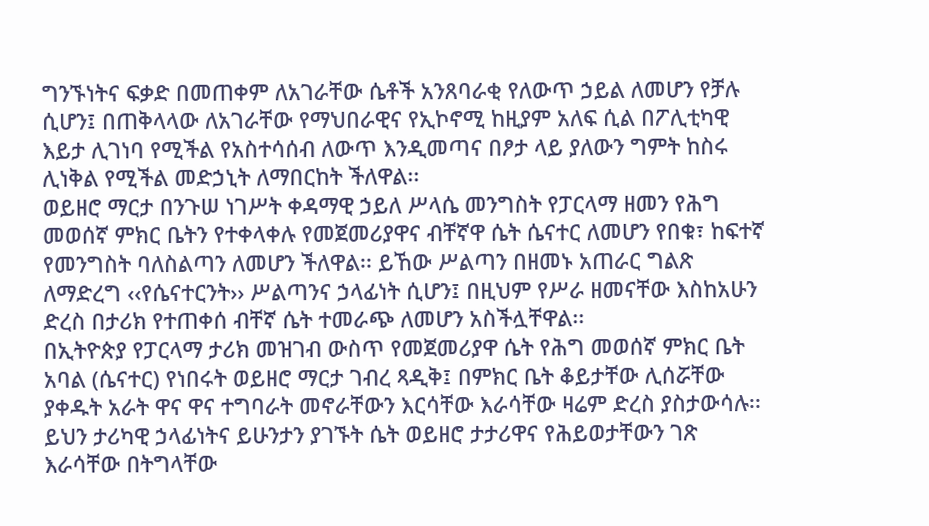ግንኙነትና ፍቃድ በመጠቀም ለአገራቸው ሴቶች አንጸባራቂ የለውጥ ኃይል ለመሆን የቻሉ ሲሆን፤ በጠቅላላው ለአገራቸው የማህበራዊና የኢኮኖሚ ከዚያም አለፍ ሲል በፖሊቲካዊ እይታ ሊገነባ የሚችል የአስተሳሰብ ለውጥ እንዲመጣና በፆታ ላይ ያለውን ግምት ከስሩ ሊነቅል የሚችል መድኃኒት ለማበርከት ችለዋል፡፡
ወይዘሮ ማርታ በንጉሠ ነገሥት ቀዳማዊ ኃይለ ሥላሴ መንግስት የፓርላማ ዘመን የሕግ መወሰኛ ምክር ቤትን የተቀላቀሉ የመጀመሪያዋና ብቸኛዋ ሴት ሴናተር ለመሆን የበቁ፣ ከፍተኛ የመንግስት ባለስልጣን ለመሆን ችለዋል፡፡ ይኸው ሥልጣን በዘመኑ አጠራር ግልጽ ለማድረግ ‹‹የሴናተርንት›› ሥልጣንና ኃላፊነት ሲሆን፤ በዚህም የሥራ ዘመናቸው እስከአሁን ድረስ በታሪክ የተጠቀሰ ብቸኛ ሴት ተመራጭ ለመሆን አስችሏቸዋል፡፡
በኢትዮጵያ የፓርላማ ታሪክ መዝገብ ውስጥ የመጀመሪያዋ ሴት የሕግ መወሰኛ ምክር ቤት አባል (ሴናተር) የነበሩት ወይዘሮ ማርታ ገብረ ጻዲቅ፤ በምክር ቤት ቆይታቸው ሊሰሯቸው ያቀዱት አራት ዋና ዋና ተግባራት መኖራቸውን እርሳቸው እራሳቸው ዛሬም ድረስ ያስታውሳሉ፡፡
ይህን ታሪካዊ ኃላፊነትና ይሁንታን ያገኙት ሴት ወይዘሮ ታታሪዋና የሕይወታቸውን ገጽ እራሳቸው በትግላቸው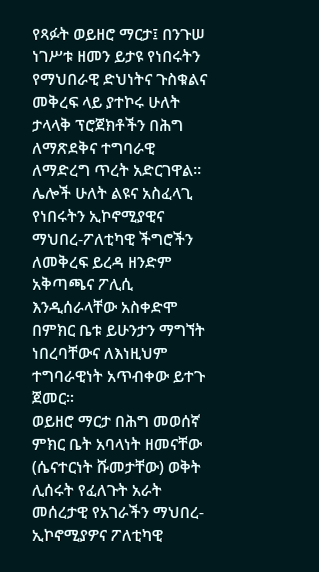የጻፉት ወይዘሮ ማርታ፤ በንጉሠ ነገሥቱ ዘመን ይታዩ የነበሩትን የማህበራዊ ድህነትና ጉስቁልና መቅረፍ ላይ ያተኮሩ ሁለት ታላላቅ ፕሮጀክቶችን በሕግ ለማጽደቅና ተግባራዊ ለማድረግ ጥረት አድርገዋል፡፡ ሌሎች ሁለት ልዩና አስፈላጊ የነበሩትን ኢኮኖሚያዊና ማህበረ-ፖለቲካዊ ችግሮችን ለመቅረፍ ይረዳ ዘንድም አቅጣጫና ፖሊሲ እንዲሰራላቸው አስቀድሞ በምክር ቤቱ ይሁንታን ማግኘት ነበረባቸውና ለእነዚህም ተግባራዊነት አጥብቀው ይተጉ ጀመር፡፡
ወይዘሮ ማርታ በሕግ መወሰኛ ምክር ቤት አባላነት ዘመናቸው (ሴናተርነት ሹመታቸው) ወቅት ሊሰሩት የፈለጉት አራት መሰረታዊ የአገራችን ማህበረ-ኢኮኖሚያዎና ፖለቲካዊ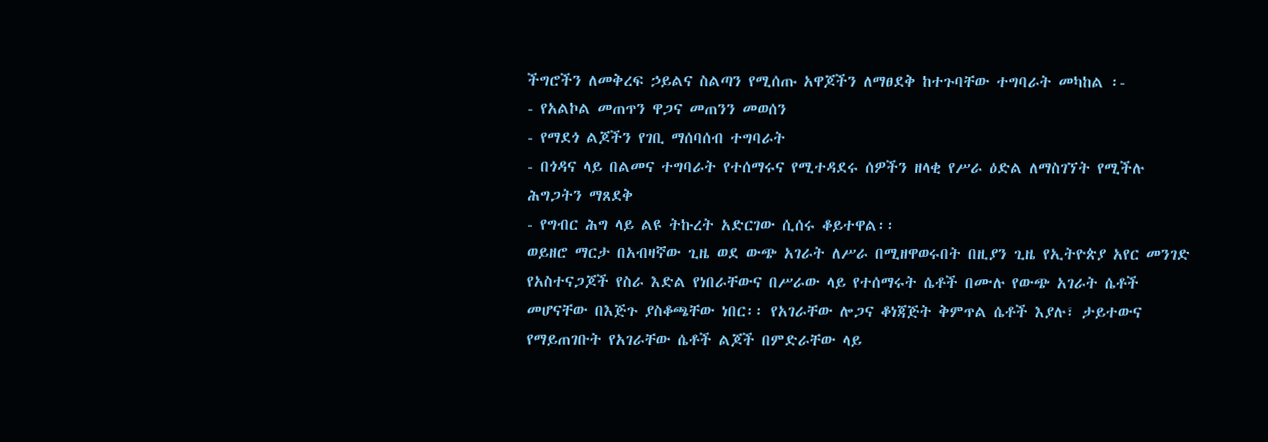ችግሮችን ለመቅረፍ ኃይልና ስልጣን የሚሰጡ አዋጆችን ለማፀደቅ ከተጉባቸው ተግባራት መካከል ፡-
- የአልኮል መጠጥን ዋጋና መጠንን መወሰን
- የማደጎ ልጆችን የገቢ ማሰባሰብ ተግባራት
- በጎዳና ላይ በልመና ተግባራት የተሰማሩና የሚተዳደሩ ሰዎችን ዘላቂ የሥራ ዕድል ለማስገኘት የሚችሉ ሕግጋትን ማጸደቅ
- የግብር ሕግ ላይ ልዩ ትኩረት አድርገው ሲሰሩ ቆይተዋል፡፡
ወይዘሮ ማርታ በአብዛኛው ጊዜ ወደ ውጭ አገራት ለሥራ በሚዘዋወሩበት በዚያን ጊዜ የኢትዮጵያ አየር መንገድ የአስተናጋጆች የስራ እድል የነበራቸውና በሥራው ላይ የተሰማሩት ሴቶች በሙሉ የውጭ አገራት ሴቶች መሆናቸው በእጅጉ ያስቆጫቸው ነበር፡፡ የአገራቸው ሎጋና ቆነጃጅት ቅምጥል ሴቶች እያሉ፣ ታይተውና የማይጠገቡት የአገራቸው ሴቶች ልጆች በምድራቸው ላይ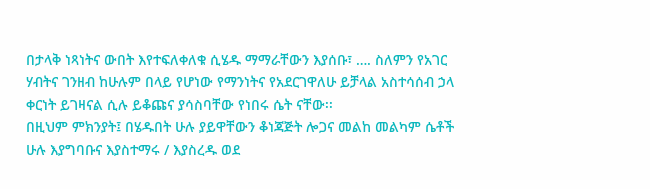በታላቅ ነጻነትና ውበት እየተፍለቀለቁ ሲሄዱ ማማራቸውን እያሰቡ፣ …. ስለምን የአገር ሃብትና ገንዘብ ከሁሉም በላይ የሆነው የማንነትና የአደርገዋለሁ ይቻላል አስተሳሰብ ኃላ ቀርነት ይገዛናል ሲሉ ይቆጩና ያሳስባቸው የነበሩ ሴት ናቸው፡፡
በዚህም ምክንያት፤ በሄዱበት ሁሉ ያይዋቸውን ቆነጃጅት ሎጋና መልከ መልካም ሴቶች ሁሉ እያግባቡና እያስተማሩ / እያስረዱ ወደ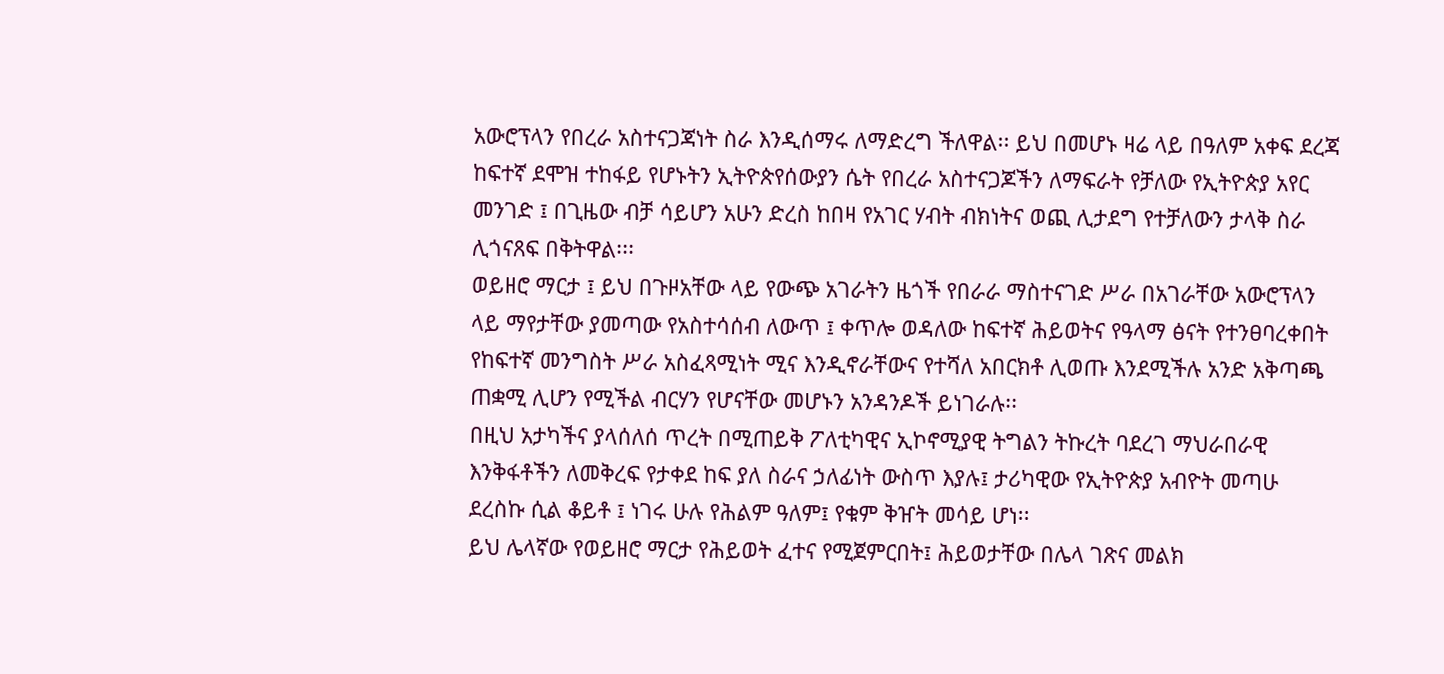አውሮፕላን የበረራ አስተናጋጃነት ስራ እንዲሰማሩ ለማድረግ ችለዋል፡፡ ይህ በመሆኑ ዛሬ ላይ በዓለም አቀፍ ደረጃ ከፍተኛ ደሞዝ ተከፋይ የሆኑትን ኢትዮጵየሰውያን ሴት የበረራ አስተናጋጆችን ለማፍራት የቻለው የኢትዮጵያ አየር መንገድ ፤ በጊዜው ብቻ ሳይሆን አሁን ድረስ ከበዛ የአገር ሃብት ብክነትና ወጪ ሊታደግ የተቻለውን ታላቅ ስራ ሊጎናጸፍ በቅትዋል፡፡፡
ወይዘሮ ማርታ ፤ ይህ በጉዞአቸው ላይ የውጭ አገራትን ዜጎች የበራራ ማስተናገድ ሥራ በአገራቸው አውሮፕላን ላይ ማየታቸው ያመጣው የአስተሳሰብ ለውጥ ፤ ቀጥሎ ወዳለው ከፍተኛ ሕይወትና የዓላማ ፅናት የተንፀባረቀበት የከፍተኛ መንግስት ሥራ አስፈጻሚነት ሚና እንዲኖራቸውና የተሻለ አበርክቶ ሊወጡ እንደሚችሉ አንድ አቅጣጫ ጠቋሚ ሊሆን የሚችል ብርሃን የሆናቸው መሆኑን አንዳንዶች ይነገራሉ፡፡
በዚህ አታካችና ያላሰለሰ ጥረት በሚጠይቅ ፖለቲካዊና ኢኮኖሚያዊ ትግልን ትኩረት ባደረገ ማህራበራዊ እንቅፋቶችን ለመቅረፍ የታቀደ ከፍ ያለ ስራና ኃለፊነት ውስጥ እያሉ፤ ታሪካዊው የኢትዮጵያ አብዮት መጣሁ ደረስኩ ሲል ቆይቶ ፤ ነገሩ ሁሉ የሕልም ዓለም፤ የቁም ቅዠት መሳይ ሆነ፡፡
ይህ ሌላኛው የወይዘሮ ማርታ የሕይወት ፈተና የሚጀምርበት፤ ሕይወታቸው በሌላ ገጽና መልክ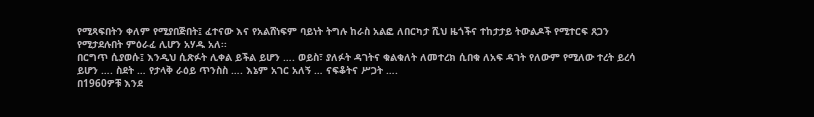የሚጻፍበትን ቀለም የሚያበጅበት፤ ፈተናው እና የአልሸነፍም ባይነት ትግሉ ከራስ አልፎ ለበርካታ ሺህ ዜጎችና ተከታታይ ትውልዶች የሚተርፍ ጸጋን የሚታደሉበት ምዕራፈ ሊሆን አሃዱ አለ፡፡
በርግጥ ሲያወሱ፤ እንዲህ ሲጽፉት ሊቀል ይችል ይሆን …. ወይስ፣ ያለፉት ዳገትና ቁልቁለት ለመተረክ ሲበቁ ለአፍ ዳገት የለውም የሚለው ተረት ይረሳ ይሆን …. ስደት … የታላቅ ራዕይ ጥንስስ …. እኔም አገር አለኝ … ናፍቆትና ሥጋት ….
በ1960ዎቹ እንደ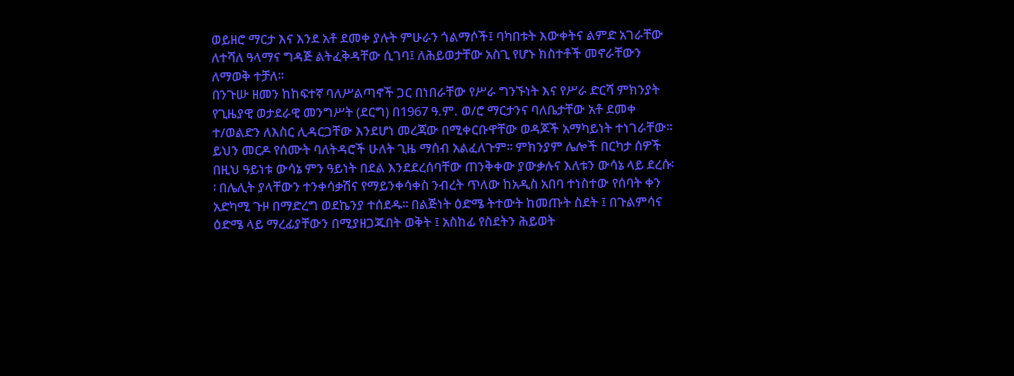ወይዘሮ ማርታ እና እንደ አቶ ደመቀ ያሉት ምሁራን ጎልማሶች፤ ባካበቱት እውቀትና ልምድ አገራቸው ለተሻለ ዓላማና ግዳጅ ልትፈቅዳቸው ሲገባ፤ ለሕይወታቸው አስጊ የሆኑ ክስተቶች መኖራቸውን ለማወቅ ተቻለ፡፡
በንጉሡ ዘመን ከከፍተኛ ባለሥልጣኖች ጋር በነበራቸው የሥራ ግንኙነት እና የሥራ ድርሻ ምክንያት የጊዜያዊ ወታደራዊ መንግሥት (ደርግ) በ1967 ዓ.ም. ወ/ሮ ማርታንና ባለቤታቸው አቶ ደመቀ ተ/ወልድን ለእስር ሊዳርጋቸው እንደሆነ መረጃው በሚቀርቡዋቸው ወዳጆች አማካይነት ተነገራቸው፡፡ ይህን መርዶ የሰሙት ባለትዳሮች ሁለት ጊዜ ማሰብ አልፈለጉም፡፡ ምክንያም ሌሎች በርካታ ሰዎች በዚህ ዓይነቱ ውሳኔ ምን ዓይነት በደል እንደደረሰባቸው ጠንቅቀው ያውቃሉና እለቱን ውሳኔ ላይ ደረሱ፡፡ በሌሊት ያላቸውን ተንቀሳቃሽና የማይንቀሳቀስ ንብረት ጥለው ከአዲስ አበባ ተነስተው የሰባት ቀን አድካሚ ጉዞ በማድረግ ወደኬንያ ተሰደዱ፡፡ በልጅነት ዕድሜ ትተውት ከመጡት ስደት ፤ በጉልምሳና ዕድሜ ላይ ማረፊያቸውን በሚያዘጋጁበት ወቅት ፤ አስከፊ የስደትን ሕይወት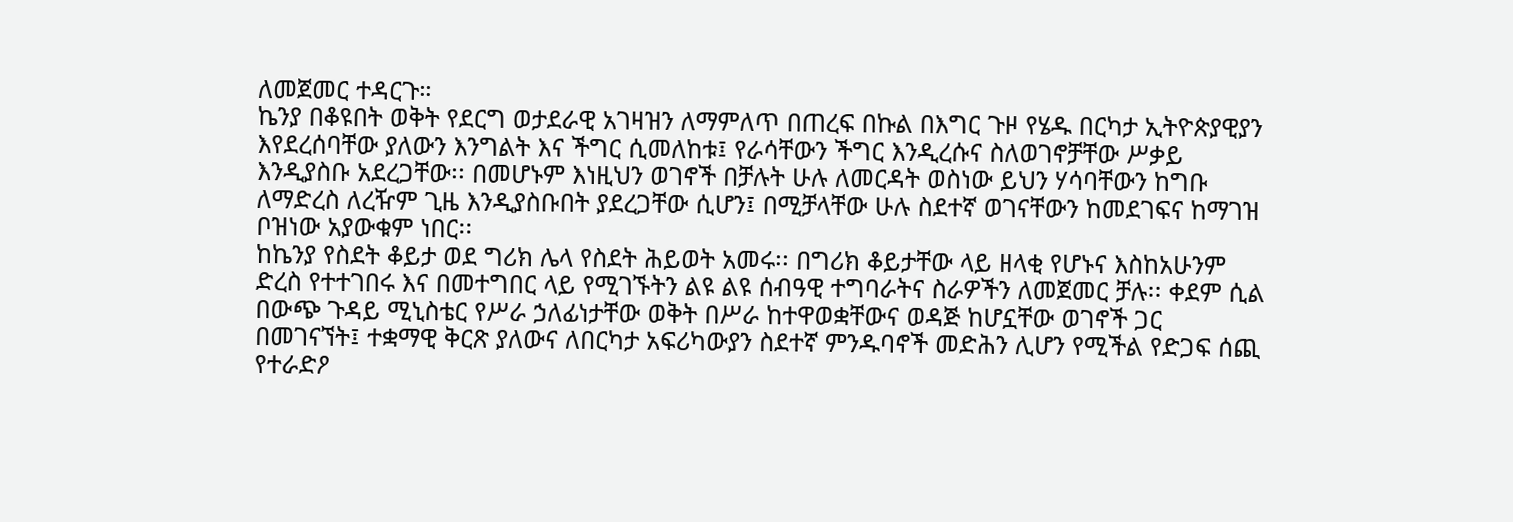ለመጀመር ተዳርጉ።
ኬንያ በቆዩበት ወቅት የደርግ ወታደራዊ አገዛዝን ለማምለጥ በጠረፍ በኩል በእግር ጉዞ የሄዱ በርካታ ኢትዮጵያዊያን እየደረሰባቸው ያለውን እንግልት እና ችግር ሲመለከቱ፤ የራሳቸውን ችግር እንዲረሱና ስለወገኖቻቸው ሥቃይ እንዲያስቡ አደረጋቸው፡፡ በመሆኑም እነዚህን ወገኖች በቻሉት ሁሉ ለመርዳት ወስነው ይህን ሃሳባቸውን ከግቡ ለማድረስ ለረዥም ጊዜ እንዲያስቡበት ያደረጋቸው ሲሆን፤ በሚቻላቸው ሁሉ ስደተኛ ወገናቸውን ከመደገፍና ከማገዝ ቦዝነው አያውቁም ነበር፡፡
ከኬንያ የስደት ቆይታ ወደ ግሪክ ሌላ የስደት ሕይወት አመሩ፡፡ በግሪክ ቆይታቸው ላይ ዘላቂ የሆኑና እስከአሁንም ድረስ የተተገበሩ እና በመተግበር ላይ የሚገኙትን ልዩ ልዩ ሰብዓዊ ተግባራትና ስራዎችን ለመጀመር ቻሉ፡፡ ቀደም ሲል በውጭ ጉዳይ ሚኒስቴር የሥራ ኃለፊነታቸው ወቅት በሥራ ከተዋወቋቸውና ወዳጅ ከሆኗቸው ወገኖች ጋር በመገናኘት፤ ተቋማዊ ቅርጽ ያለውና ለበርካታ አፍሪካውያን ስደተኛ ምንዱባኖች መድሕን ሊሆን የሚችል የድጋፍ ሰጪ የተራድዖ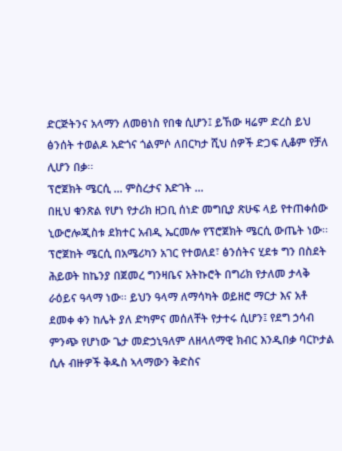ድርጅትንና አላማን ለመፀነስ የበቁ ሲሆን፤ ይኸው ዛሬም ድረስ ይህ ፅንሰት ተወልዶ አድጎና ጎልምሶ ለበርካታ ሺህ ሰዎች ድጋፍ ሊቆም የቻለ ሊሆን በቃ፡፡
ፕሮጀክት ሜርሲ … ምስረታና እድገት …
በዚህ ቁንጽል የሆነ የታሪክ ዘጋቢ ሰነድ መግቢያ ጽሁፍ ላይ የተጠቀሰው ኒውሮሎጂስቱ ደክተር አብዲ ኤርመሎ የፕሮጀክት ሜርሲ ውጤት ነው፡፡ ፕሮጀከት ሜርሲ በአሜሪካን አገር የተወለደ፣ ፅንሰትና ሂደቱ ግን በስደት ሕይወት ከኬንያ በጀመረ ግንዛቤና አትኩሮት በግሪክ የታለመ ታላቅ ራዕይና ዓላማ ነው፡፡ ይህን ዓላማ ለማሳካት ወይዘሮ ማርታ እና አቶ ደመቀ ቀን ከሌት ያለ ድካምና መሰለቸት የታተሩ ሲሆን፤ የደግ ኃሳብ ምንጭ የሆነው ጌታ መድኃኒዓለም ለዘላለማዊ ክብር እንዲበቃ ባርኮታል ሲሉ ብዙዎች ቅዱስ ኣላማውን ቅድስና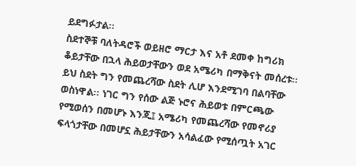ይደግፉታል፡፡
ስደተኞቹ ባለትዳሮች ወይዘሮ ማርታ እና አቶ ደመቀ ከግሪክ ቆይታቸው በኋላ ሕይወታቸውን ወደ አሜሪካ በማቅናት መሰረቱ፡፡ ይህ ስደት ግን የመጨረሻው ስደት ሊሆ እንደሚገባ በልባቸው ወስነዋል፡፡ ነገር ግን የሰው ልጅ ኑሮና ሕይወቱ በምርጫው የሚወሰን በመሆኑ እንጂ፤ አሜሪካ የመጨረሻው የመኖሪያ ፍላጎታቸው በመሆኗ ሕይታቸውን አሳልፈው የሚሰጧት አገር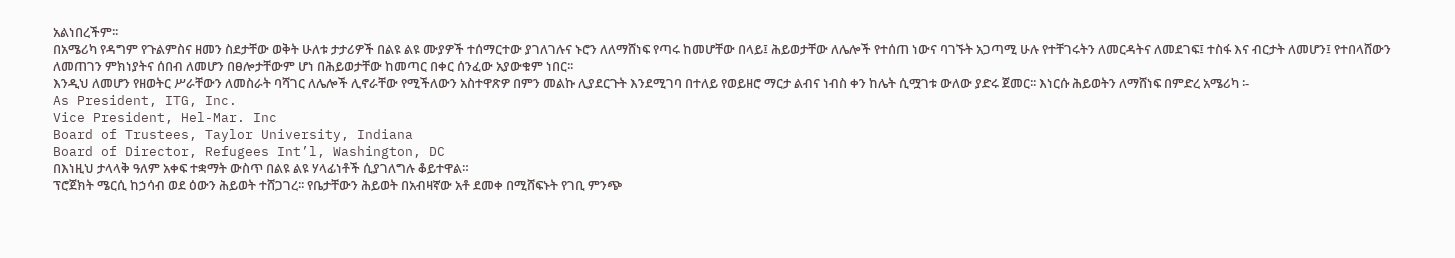አልነበረችም፡፡
በአሜሪካ የዳግም የጉልምስና ዘመን ስደታቸው ወቅት ሁለቱ ታታሪዎች በልዩ ልዩ ሙያዎች ተሰማርተው ያገለገሉና ኑሮን ለለማሸነፍ የጣሩ ከመሆቸው በላይ፤ ሕይወታቸው ለሌሎች የተሰጠ ነውና ባገኙት አጋጣሚ ሁሉ የተቸገሩትን ለመርዳትና ለመደገፍ፤ ተስፋ እና ብርታት ለመሆን፤ የተበላሸውን ለመጠገን ምክነያትና ሰበብ ለመሆን በፀሎታቸውም ሆነ በሕይወታቸው ከመጣር በቀር ሰንፈው አያውቁም ነበር፡፡
እንዲህ ለመሆን የዘወትር ሥራቸውን ለመስራት ባሻገር ለሌሎች ሊኖራቸው የሚችለውን አስተዋጽዎ በምን መልኩ ሊያደርጉት እንደሚገባ በተለይ የወይዘሮ ማርታ ልብና ነብስ ቀን ከሌት ሲሟገቱ ውለው ያድሩ ጀመር፡፡ እነርሱ ሕይወትን ለማሸነፍ በምድረ አሜሪካ ፡-
As President, ITG, Inc.
Vice President, Hel-Mar. Inc
Board of Trustees, Taylor University, Indiana
Board of Director, Refugees Int’l, Washington, DC
በእነዚህ ታላላቅ ዓለም አቀፍ ተቋማት ውስጥ በልዩ ልዩ ሃላፊነቶች ሲያገለግሉ ቆይተዋል።
ፕሮጀክት ሜርሲ ከኃሳብ ወደ ዕውን ሕይወት ተሸጋገረ፡፡ የቤታቸውን ሕይወት በአብዛኛው አቶ ደመቀ በሚሸፍኑት የገቢ ምንጭ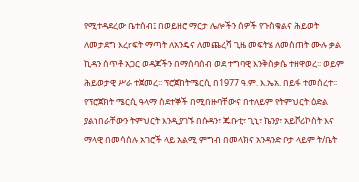የሚተዳደረው ቤተሰብ፤ በወይዘሮ ማርታ ሌሎችን ሰዎች የጉስቁልና ሕይወት ለመታደግ እረrፍት ማጣት ለአንዴና ለመጨረሻ ጊዜ መፍትሄ ለመስጠት ሙሉ ቃል ኪዳን ሰጥቶ አጋር ወዳጆችን በማሰባሰብ ወደ ተግባዊ እንቅስቃሴ ተዘዋወረ፡፡ ወይም ሕይወታዊ ሥራ ተጀመረ፡፡ ፕሮጀከትሜርሲ በ1977 ዓ.ም. እ.ኤአ. በይፋ ተመሰረተ፡፡
የፕሮጀክት ሜርሲ ዓላማ ስደተኞች በሚበዙባቸውና በተለይም የትምህርት ዕድል ያልነበራቸውን ትምህርት እንዲያገኙ በሱዳን፣ ጁቡቲ፣ ጊኒ፣ ኬንያ፣ አይቮሪኮስት እና ማላዊ በመሳሰሉ አገሮች ላይ አልሚ ምግብ በመላክና አንዳንድ ቦታ ላይም ት/ቤት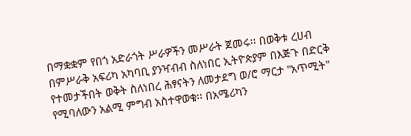በማቋቋም የበጎ አድራጎት ሥራዎችን መሥራት ጀመሩ፡፡ በወቅቱ ረሀብ በምሥራቅ አፍሪካ አካባቢ ያንዣብብ ስለነበር ኢትዮጵያም በእጅጉ በድርቅ የተመታችበት ወቅት ስለነበረ ሕፃናትን ለመታደግ ወ/ሮ ማርታ "አጥሚት" የሚባለውን አልሚ ምግብ አስተዋወቁ፡፡ በአሜሪካን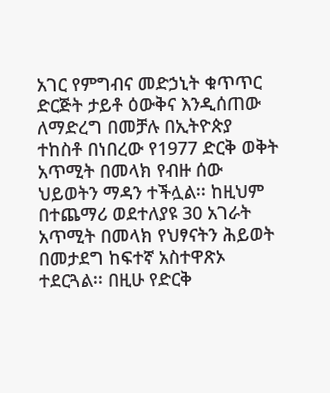አገር የምግብና መድኃኒት ቁጥጥር ድርጅት ታይቶ ዕውቅና እንዲሰጠው ለማድረግ በመቻሉ በኢትዮጵያ ተከስቶ በነበረው የ1977 ድርቅ ወቅት አጥሚት በመላክ የብዙ ሰው ህይወትን ማዳን ተችሏል፡፡ ከዚህም በተጨማሪ ወደተለያዩ 30 አገራት አጥሚት በመላክ የህፃናትን ሕይወት በመታደግ ከፍተኛ አስተዋጽኦ ተደርጓል፡፡ በዚሁ የድርቅ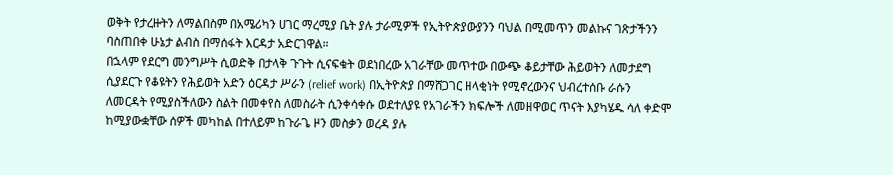ወቅት የታረዙትን ለማልበስም በአሜሪካን ሀገር ማረሚያ ቤት ያሉ ታራሚዎች የኢትዮጵያውያንን ባህል በሚመጥን መልኩና ገጽታችንን ባስጠበቀ ሁኔታ ልብስ በማሰፋት እርዳታ አድርገዋል።
በኋላም የደርግ መንግሥት ሲወድቅ በታላቅ ጉጉት ሲናፍቁት ወደነበረው አገራቸው መጥተው በውጭ ቆይታቸው ሕይወትን ለመታደግ ሲያደርጉ የቆዩትን የሕይወት አድን ዕርዳታ ሥራን (relief work) በኢትዮጵያ በማሸጋገር ዘላቂነት የሚኖረውንና ህብረተሰቡ ራሱን ለመርዳት የሚያስችለውን ስልት በመቀየስ ለመስራት ሲንቀሳቀሱ ወደተለያዩ የአገራችን ክፍሎች ለመዘዋወር ጥናት እያካሄዱ ሳለ ቀድሞ ከሚያውቋቸው ሰዎች መካከል በተለይም ከጉራጌ ዞን መስቃን ወረዳ ያሉ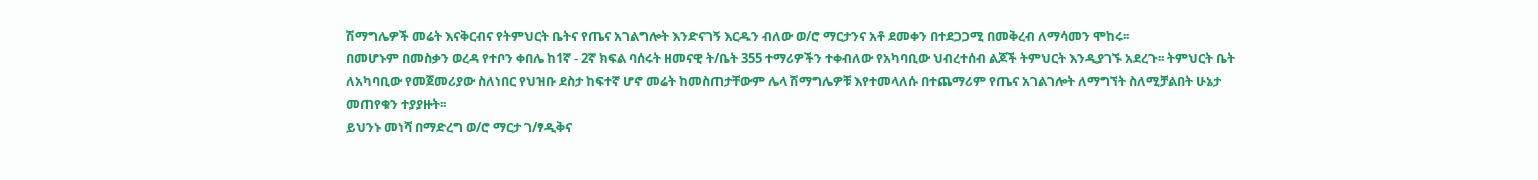ሽማግሌዎች መሬት እናቅርብና የትምህርት ቤትና የጤና አገልግሎት እንድናገኝ እርዱን ብለው ወ/ሮ ማርታንና አቶ ደመቀን በተደጋጋሚ በመቅረብ ለማሳመን ሞከሩ፡፡
በመሆኑም በመስቃን ወረዳ የተቦን ቀበሌ ከ1ኛ - 2ኛ ክፍል ባሰሩት ዘመናዊ ት/ቤት 355 ተማሪዎችን ተቀብለው የአካባቢው ህብረተሰብ ልጆች ትምህርት እንዲያገኙ አደረጉ፡፡ ትምህርት ቤት ለአካባቢው የመጀመሪያው ስለነበር የህዝቡ ደስታ ከፍተኛ ሆኖ መሬት ከመስጠታቸውም ሌላ ሽማግሌዎቹ እየተመላለሱ በተጨማሪም የጤና አገልገሎት ለማግኘት ስለሚቻልበት ሁኔታ መጠየቁን ተያያዙት፡፡
ይህንኑ መነሻ በማድረግ ወ/ሮ ማርታ ገ/ፃዲቅና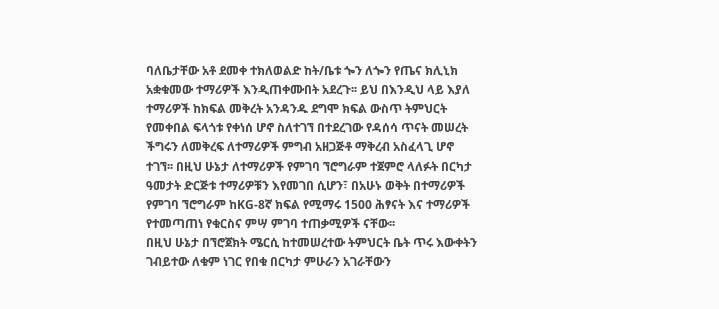ባለቤታቸው አቶ ደመቀ ተክለወልድ ከት/ቤቱ ጐን ለጐን የጤና ክሊኒክ አቋቁመው ተማሪዎች እንዲጠቀሙበት አደረጉ፡፡ ይህ በእንዲህ ላይ እያለ ተማሪዎች ከክፍል መቅረት አንዳንዱ ደግሞ ክፍል ውስጥ ትምህርት የመቀበል ፍላጎቱ የቀነሰ ሆኖ ስለተገኘ በተደረገው የዳሰሳ ጥናት መሠረት ችግሩን ለመቅረፍ ለተማሪዎች ምግብ አዘጋጅቶ ማቅረብ አስፈላጊ ሆኖ ተገኘ፡፡ በዚህ ሁኔታ ለተማሪዎች የምገባ ኘሮግራም ተጀምሮ ላለፉት በርካታ ዓመታት ድርጅቱ ተማሪዎቹን እየመገበ ሲሆን፣ በአሁኑ ወቅት በተማሪዎች የምገባ ኘሮግራም ከKG-8ኛ ክፍል የሚማሩ 1500 ሕፃናት እና ተማሪዎች የተመጣጠነ የቁርስና ምሣ ምገባ ተጠቃሚዎች ናቸው፡፡
በዚህ ሁኔታ በኘሮጀክት ሜርሲ ከተመሠረተው ትምህርት ቤት ጥሩ እውቀትን ገብይተው ለቁም ነገር የበቁ በርካታ ምሁራን አገራቸውን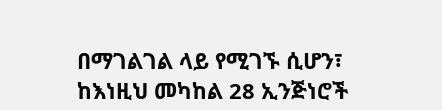በማገልገል ላይ የሚገኙ ሲሆን፣ ከእነዚህ መካከል 28 ኢንጅነሮች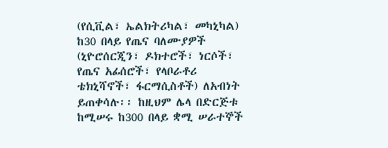(የሲቪል፣ ኤልክትሪካል፣ መካኒካል) ከ30 በላይ የጤና ባለሙያዎች (ኒዮሮሰርጂን፣ ዶክተሮች፣ ነርሶች፣ የጤና አፊሰሮች፣ የላቦራቶሪ ቴክኒሻኖች፣ ፋርማሲስቶች) ለአብነት ይጠቀሳሉ፡፡ ከዚህም ሌላ በድርጅቱ ከሚሠሩ ከ300 በላይ ቋሚ ሠራተኞች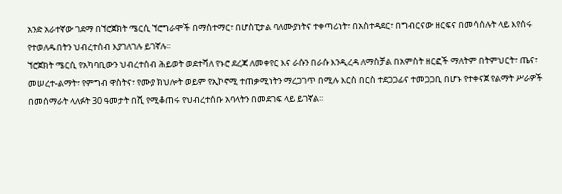አንድ አራተኛው ገደማ በኘሮጀክት ሜርሲ ኘሮግራሞች በማስተማር፣ በሆስፒታል ባለሙያነትና ተቀጣሪነት፣ በአስተዳደር፣ በግብርናው ዘርፍና በመሳሰሉት ላይ እየሰሩ የተወለዱበትን ህብረተሰብ እያገለገሉ ይገኛሉ፡፡
ኘሮጀክት ሜርሲ የአካባቢውን ህብረተሰብ ሕይወት ወደተሻለ የኑሮ ደረጃ ለመቀየር እና ራሱን በራሱ እንዲረዳ ለማስቻል በአምስት ዘርፎች ማለትም በትምህርት፣ ጤና፣ መሠረተ-ልማት፣ የምግብ ዋስትና፣ የሙያ ክህሎት ወይም የኢኮኖሚ ተጠቃሚነትን ማረጋገጥ በሚሉ እርስ በርስ ተደጋጋፊና ተመጋጋቢ በሆኑ የተቀናጀ የልማት ሥራዎች በመሰማራት ላለፉት 30 ዓመታት በሺ የሚቆጠሩ የህብረተሰቡ አባላትን በመደገፍ ላይ ይገኛል፡፡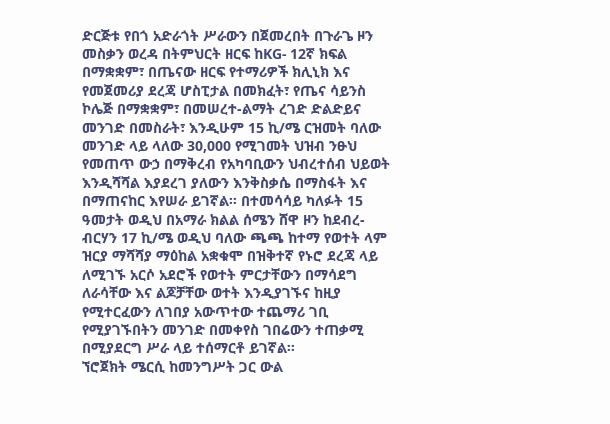ድርጅቱ የበጎ አድራጎት ሥራውን በጀመረበት በጉራጌ ዞን መስቃን ወረዳ በትምህርት ዘርፍ ከKG- 12ኛ ክፍል በማቋቋም፣ በጤናው ዘርፍ የተማሪዎች ክሊኒክ እና የመጀመሪያ ደረጃ ሆስፒታል በመክፈት፣ የጤና ሳይንስ ኮሌጅ በማቋቋም፣ በመሠረተ-ልማት ረገድ ድልድይና መንገድ በመስራት፣ እንዲሁም 15 ኪ/ሜ ርዝመት ባለው መንገድ ላይ ላለው 30,000 የሚገመት ህዝብ ንፁህ የመጠጥ ውኃ በማቅረብ የአካባቢውን ህብረተሰብ ህይወት እንዲሻሻል እያደረገ ያለውን እንቅስቃሴ በማስፋት እና በማጠናከር እየሠራ ይገኛል፡፡ በተመሳሳይ ካለፉት 15 ዓመታት ወዲህ በአማራ ክልል ሰሜን ሸዋ ዞን ከደብረ-ብርሃን 17 ኪ/ሜ ወዲህ ባለው ጫጫ ከተማ የወተት ላም ዝርያ ማሻሻያ ማዕከል አቋቁሞ በዝቅተኛ የኑሮ ደረጃ ላይ ለሚገኙ አርሶ አደሮች የወተት ምርታቸውን በማሳደግ ለራሳቸው እና ልጆቻቸው ወተት እንዲያገኙና ከዚያ የሚተርፈውን ለገበያ አውጥተው ተጨማሪ ገቢ የሚያገኙበትን መንገድ በመቀየስ ገበሬውን ተጠቃሚ በሚያደርግ ሥራ ላይ ተሰማርቶ ይገኛል፡፡
ኘሮጀክት ሜርሲ ከመንግሥት ጋር ውል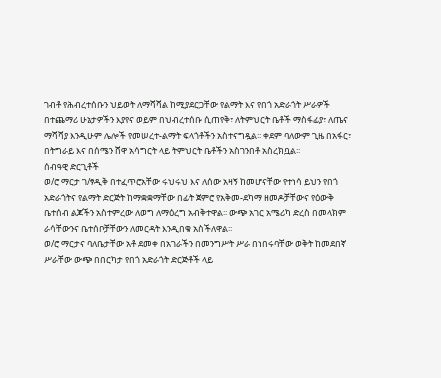ገብቶ የሕብረተሰቡን ህይወት ለማሻሻል ከሚያደርጋቸው የልማት እና የበጎ አድራጎት ሥራዎች በተጨማሪ ሁኔታዎችን እያየና ወይም በህብረተሰቡ ሲጠየቅ፣ ለትምህርት ቤቶች ማስፋፊያ፣ ለጤና ማሻሻያ እንዲሁም ሌሎች የመሠረተ-ልማት ፍላጎቶችን አስተናግዷል፡፡ ቀደም ባለውም ጊዜ በአፋር፣ በትግራይ እና በሰሜን ሸዋ አሳግርት ላይ ትምህርት ቤቶችን አስገንበቶ አስረክቧል፡፡
ሰብዓዊ ድርጊቶች
ወ/ሮ ማርታ ገ/ፃዲቅ በተፈጥሮአቸው ሩህሩህ እና ለሰው አዛኝ ከመሆናቸው የተነሳ ይህን የበጎ አድራጎትና የልማት ድርጅት ከማቋቋማቸው በፊት ጀምሮ የአቅመ-ደካማ ዘመዶቻቸውና የዕውቅ ቤተሰብ ልጆችን አስተምረው ለወግ ለማዕረግ አብቅተዋል፡፡ ውጭ አገር አሜሪካ ድረስ በመላክም ራሳቸውንና ቤተሰቦቻቸውን ለመርዳት እንዲበቁ አስችለዋል፡፡
ወ/ሮ ማርታና ባለቤታቸው አቶ ደመቀ በአገራችን በመንግሥት ሥራ በነበሩባቸው ወቅት ከመደበኛ ሥራቸው ውጭ በበርካታ የበጎ አድራጎት ድርጅቶች ላይ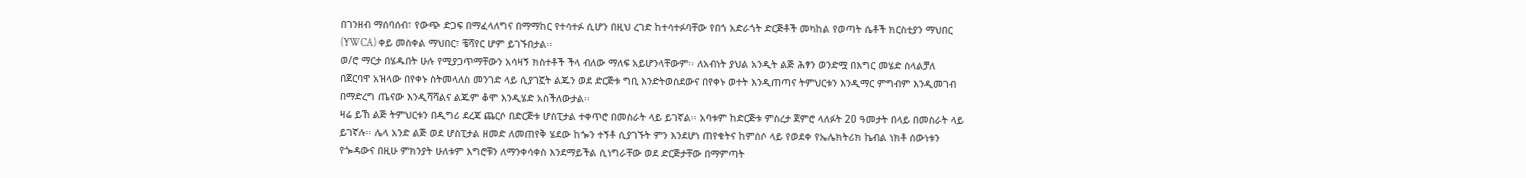በገንዘብ ማሰባሰብ፣ የውጭ ድጋፍ በማፈላለግና በማማከር የተሳተፉ ሲሆን በዚህ ረገድ ከተሳተፉባቸው የበጎ አድራጎት ድርጅቶች መካከል የወጣት ሴቶች ክርስቲያን ማህበር (YWCA) ቀይ መስቀል ማህበር፣ ቼሻየር ሆም ይገኙበታል፡፡
ወ/ሮ ማርታ በሄዱበት ሁሉ የሚያጋጥማቸውን አሳዛኝ ክስተቶች ችላ ብለው ማለፍ አይሆንላቸውም፡፡ ለአብነት ያህል አንዲት ልጅ ሕፃን ወንድሟ በእግር መሄድ ስላልቻለ በጀርባዋ አዝላው በየቀኑ ስትመላለስ መንገድ ላይ ሲያገኟት ልጁን ወደ ድርጅቱ ግቢ እንድትወስደውና በየቀኑ ወተት እንዲጠጣና ትምህርቱን እንዲማር ምግብም እንዲመገብ በማድረግ ጤናው እንዲሻሻልና ልጁም ቆሞ እንዲሄድ አስችለውታል፡፡
ዛሬ ይኸ ልጅ ትምህርቱን በዲግሪ ደረጃ ጨርሶ በድርጅቱ ሆስፒታል ተቀጥሮ በመስራት ላይ ይገኛል፡፡ አባቱም ከድርጅቱ ምስረታ ጀምሮ ላለፉት 20 ዓመታት በላይ በመስራት ላይ ይገኛሉ፡፡ ሌላ አንድ ልጅ ወደ ሆስፒታል ዘመድ ለመጠየቅ ሄደው ከጐን ተኝቶ ሲያገኙት ምን እንደሆነ ጠየቁትና ከምሰሶ ላይ የወደቀ የኤሌክትሪክ ኬብል ነክቶ ሰውነቱን የጐዳውና በዚሁ ምክንያት ሁለቱም እግሮቹን ለማንቀሳቀስ እንደማይችል ሲነግራቸው ወደ ድርጅታቸው በማምጣት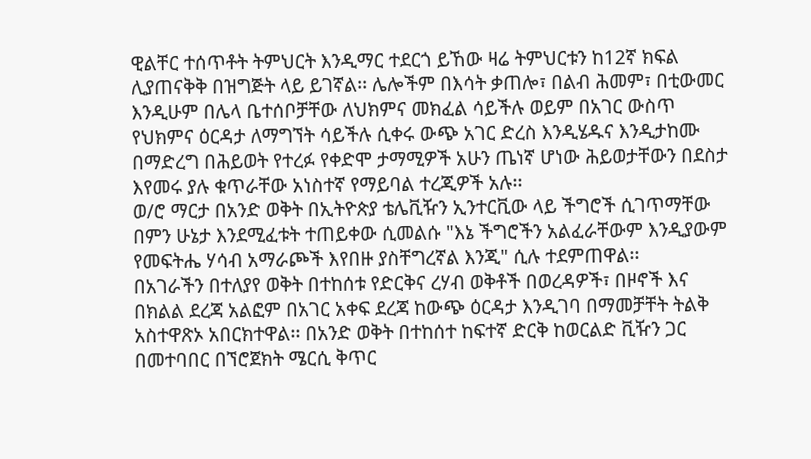ዊልቸር ተሰጥቶት ትምህርት እንዲማር ተደርጎ ይኸው ዛሬ ትምህርቱን ከ12ኛ ክፍል ሊያጠናቅቅ በዝግጅት ላይ ይገኛል፡፡ ሌሎችም በእሳት ቃጠሎ፣ በልብ ሕመም፣ በቲውመር እንዲሁም በሌላ ቤተሰቦቻቸው ለህክምና መክፈል ሳይችሉ ወይም በአገር ውስጥ የህክምና ዕርዳታ ለማግኘት ሳይችሉ ሲቀሩ ውጭ አገር ድረስ እንዲሄዱና እንዲታከሙ በማድረግ በሕይወት የተረፉ የቀድሞ ታማሚዎች አሁን ጤነኛ ሆነው ሕይወታቸውን በደስታ እየመሩ ያሉ ቁጥራቸው አነስተኛ የማይባል ተረጂዎች አሉ፡፡
ወ/ሮ ማርታ በአንድ ወቅት በኢትዮጵያ ቴሌቪዥን ኢንተርቪው ላይ ችግሮች ሲገጥማቸው በምን ሁኔታ እንደሚፈቱት ተጠይቀው ሲመልሱ "እኔ ችግሮችን አልፈራቸውም እንዲያውም የመፍትሔ ሃሳብ አማራጮች እየበዙ ያስቸግረኛል እንጂ" ሲሉ ተደምጠዋል፡፡
በአገራችን በተለያየ ወቅት በተከሰቱ የድርቅና ረሃብ ወቅቶች በወረዳዎች፣ በዞኖች እና በክልል ደረጃ አልፎም በአገር አቀፍ ደረጃ ከውጭ ዕርዳታ እንዲገባ በማመቻቸት ትልቅ አስተዋጽኦ አበርክተዋል፡፡ በአንድ ወቅት በተከሰተ ከፍተኛ ድርቅ ከወርልድ ቪዥን ጋር በመተባበር በኘሮጀክት ሜርሲ ቅጥር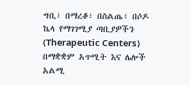ግቢ፣ በማረቆ፣ በስልጤ፣ በሶዶ ኬላ የማገገሚያ ጣቢያዎችን (Therapeutic Centers) በማቋቋም አጥሚት እና ሌሎች አልሚ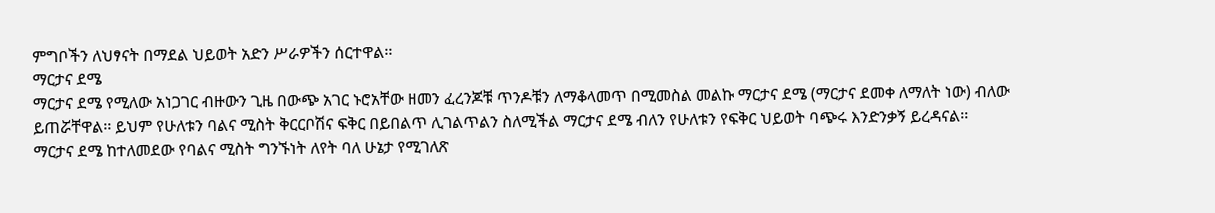ምግቦችን ለህፃናት በማደል ህይወት አድን ሥራዎችን ሰርተዋል፡፡
ማርታና ደሜ
ማርታና ደሜ የሚለው አነጋገር ብዙውን ጊዜ በውጭ አገር ኑሮአቸው ዘመን ፈረንጆቹ ጥንዶቹን ለማቆላመጥ በሚመስል መልኩ ማርታና ደሜ (ማርታና ደመቀ ለማለት ነው) ብለው ይጠሯቸዋል፡፡ ይህም የሁለቱን ባልና ሚስት ቅርርቦሽና ፍቅር በይበልጥ ሊገልጥልን ስለሚችል ማርታና ደሜ ብለን የሁለቱን የፍቅር ህይወት ባጭሩ እንድንቃኝ ይረዳናል፡፡
ማርታና ደሜ ከተለመደው የባልና ሚስት ግንኙነት ለየት ባለ ሁኔታ የሚገለጽ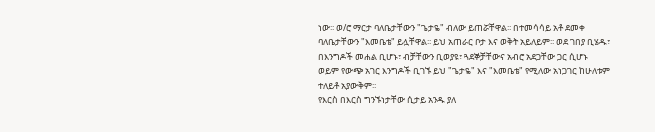ነው፡፡ ወ/ሮ ማርታ ባለቤታቸውን "ጌታዬ" ብለው ይጠሯቸዋል፡፡ በተመሳሳይ አቶ ደመቀ ባለቤታቸውን "እመቤቴ" ይሏቸዋል፡፡ ይህ አጠራር ቦታ እና ወቅት አይለይም፡፡ ወደ ገበያ ቢሄዱ፣ በእንግዶች መሐል ቢሆኑ፣ ብቻቸውን ቢወያዩ፣ ጓደኞቻቸውና አብሮ አደጋቸው ጋር ሲሆኑ ወይም የውጭ አገር እንግዶች ቢገኙ ይህ "ጌታዬ" እና "እመቤቴ" የሚለው አነጋገር ከሁለቱም ተለይቶ አያውቅም፡፡
የእርስ በእርስ ግንኙነታቸው ሲታይ አንዱ ያለ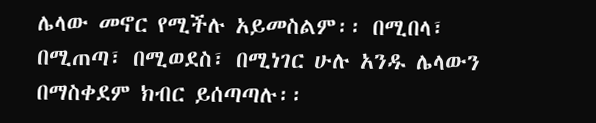ሌላው መኖር የሚችሉ አይመስልም፡፡ በሚበላ፣ በሚጠጣ፣ በሚወደስ፣ በሚነገር ሁሉ አንዱ ሌላውን በማስቀደም ክብር ይሰጣጣሉ፡፡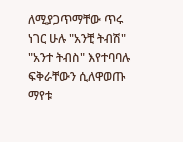ለሚያጋጥማቸው ጥሩ ነገር ሁሉ "አንቺ ትብሽ" "አንተ ትብስ" እየተባባሉ ፍቅራቸውን ሲለዋወጡ ማየቱ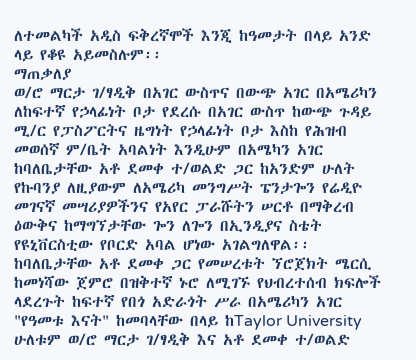ለተመልካች አዲስ ፍቅረኛሞች እንጂ ከዓመታት በላይ አንድ ላይ የቆዩ አይመስሉም፡፡
ማጠቃለያ
ወ/ሮ ማርታ ገ/ፃዲቅ በአገር ውስጥና በውጭ አገር በአሜሪካን ለከፍተኛ የኃላፊነት ቦታ የደረሱ በአገር ውስጥ ከውጭ ጉዳይ ሚ/ር የፓስፖርትና ዜግነት የኃላፊነት ቦታ እስከ የሕዝብ መወሰኛ ም/ቤት አባልነት እንዲሁም በአሜካን አገር ከባለቤታቸው አቶ ደመቀ ተ/ወልድ ጋር ከአንድም ሁለት የኩባንያ ለዚያውም ለአሜሪካ መንግሥት ፔንታጐን የሬዲዮ መገናኛ መሣሪያዎችንና የአየር ፓራሹትን ሠርቶ በማቅረብ ዕውቅና ከማግኘታቸው ጐን ለጐን በኢንዲያና ስቴት የዩኒቨርስቲው የቦርድ አባል ሆነው አገልግለዋል፡፡
ከባለቤታቸው አቶ ደመቀ ጋር የመሠረቱት ኘሮጀክት ሜርሲ ከመነሻው ጀምሮ በዝቅተኛ ኑሮ ለሚገኙ የህብረተሰብ ክፍሎች ላደረጉት ከፍተኛ የበጎ አድራጎት ሥራ በአሜሪካን አገር "የዓመቱ እናት" ከመባላቸው በላይ ከTaylor University ሁለቱም ወ/ሮ ማርታ ገ/ፃዲቅ እና አቶ ደመቀ ተ/ወልድ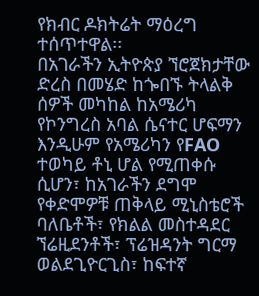የክብር ዶክትሬት ማዕረግ ተሰጥተዋል፡፡
በአገራችን ኢትዮጵያ ኘሮጀክታቸው ድረስ በመሄድ ከጐበኙ ትላልቅ ሰዎች መካከል ከአሜሪካ የኮንግረስ አባል ሴናተር ሆፍማን እንዲሁም የአሜሪካን የFAO ተወካይ ቶኒ ሆል የሚጠቀሱ ሲሆን፣ ከአገራችን ደግሞ የቀድሞዎቹ ጠቅላይ ሚኒስቴሮች ባለቤቶች፣ የክልል መስተዳደር ኘሬዚደንቶች፣ ፕሬዝዳንት ግርማ ወልደጊዮርጊስ፣ ከፍተኛ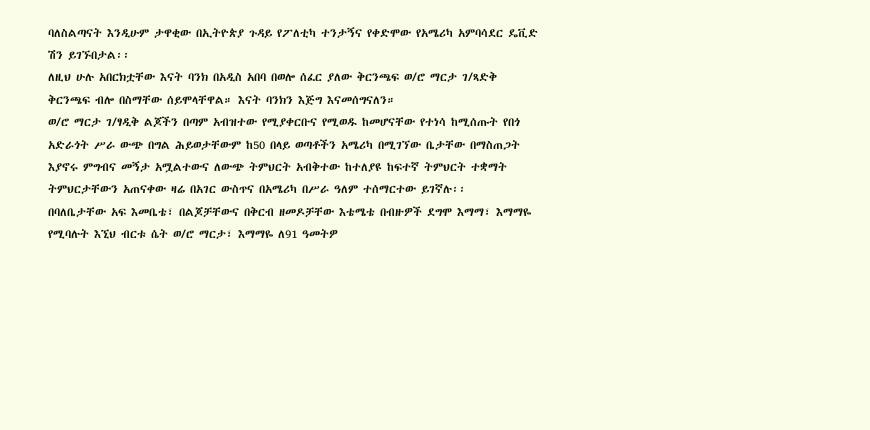ባለስልጣናት እንዲሁም ታዋቂው በኢትዮጵያ ጉዳይ የፖለቲካ ተንታኝና የቀድሞው የአሜሪካ አምባሳደር ዴቪድ ሽን ይገኙበታል፡፡
ለዚህ ሁሉ አበርክቷቸው እናት ባንክ በአዲስ አበባ በወሎ ሰፈር ያለው ቅርንጫፍ ወ/ሮ ማርታ ገ/ጻድቅ ቅርንጫፍ ብሎ በስማቸው ሰይሞላቸዋል። እናት ባንክን እጅግ እናመሰግናለን።
ወ/ሮ ማርታ ገ/ፃዲቅ ልጆችን በጣም አብዝተው የሚያቀርቡና የሚወዱ ከመሆናቸው የተነሳ ከሚሰጡት የበጎ አድራጎት ሥራ ውጭ በግል ሕይወታቸውም ከ50 በላይ ወጣቶችን አሜሪካ በሚገኘው ቤታቸው በማስጠጋት እያኖሩ ምግብና መኝታ አሟልተውና ለውጭ ትምህርት አብቅተው ከተለያዩ ከፍተኛ ትምህርት ተቋማት ትምህርታቸውን አጠናቀው ዛሬ በአገር ውስጥና በአሜሪካ በሥራ ዓለም ተሰማርተው ይገኛሉ፡፡
በባለቤታቸው አፍ እመቤቴ፣ በልጆቻቸውና በቅርብ ዘመዶቻቸው እቴሜቴ በብዙዎች ደግሞ እማማ፣ እማማዬ የሚባሉት እኚህ ብርቱ ሴት ወ/ሮ ማርታ፣ እማማዬ ለ91 ዓመትዎ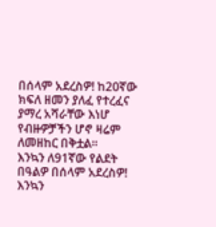በሰላም አደረስዎ! ከ20ኛው ክፍለ ዘመን ያለፈ የተረፈና ያማረ አሻራቸው እነሆ የብዙዎቻችን ሆኖ ዛሬም ለመዘከር በቅቷል።
እንኳን ለ91ኛው የልደት በዓልዎ በሰላም አደረስዎ!
እንኳን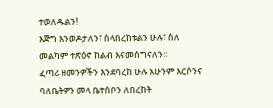ተወለዱልን!
እጅግ እንወዶታለን፣ ስላበረከቱልን ሁሉ፣ ስለ መልካም ተጽዕኖ ከልብ እናመሰግናለን።
ፈጣሪ ዘመንዎችን እንደባረከ ሁሉ አሁንም እርሶንና ባለቤትዎን መላ ቤተሰቦን ለበረከት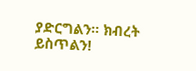ያድርግልን። ክብረት ይስጥልን!